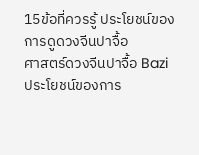15ข้อที่ควรรู้ ประโยชน์ของการดูดวงจีนปาจื้อ
ศาสตร์ดวงจีนปาจื้อ Bazi
ประโยชน์ของการ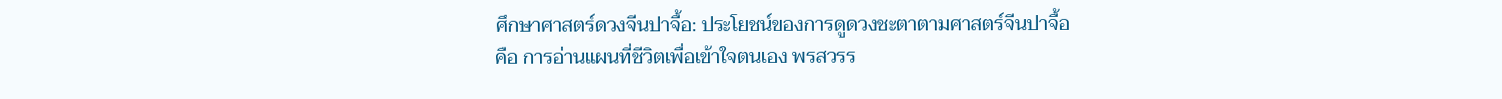ศึกษาศาสตร์ดวงจีนปาจื้อ: ประโยชน์ของการดูดวงชะตาตามศาสตร์จีนปาจื้อ
คือ การอ่านแผนที่ชีวิตเพื่อเข้าใจตนเอง พรสวรร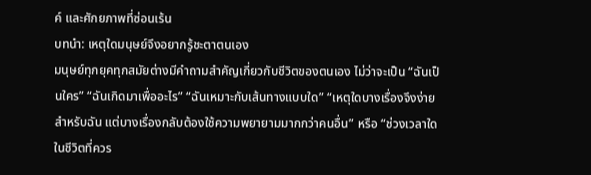ค์ และศักยภาพที่ซ่อนเร้น
บทนำ: เหตุใดมนุษย์จึงอยากรู้ชะตาตนเอง
มนุษย์ทุกยุคทุกสมัยต่างมีคำถามสำคัญเกี่ยวกับชีวิตของตนเอง ไม่ว่าจะเป็น “ฉันเป็นใคร” “ฉันเกิดมาเพื่ออะไร” “ฉันเหมาะกับเส้นทางแบบใด” “เหตุใดบางเรื่องจึงง่ายสำหรับฉัน แต่บางเรื่องกลับต้องใช้ความพยายามมากกว่าคนอื่น” หรือ “ช่วงเวลาใดในชีวิตที่ควร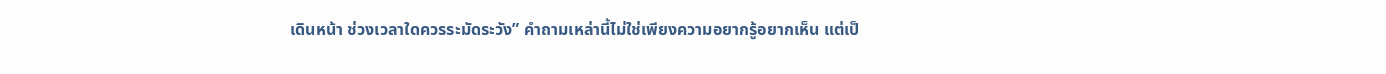เดินหน้า ช่วงเวลาใดควรระมัดระวัง” คำถามเหล่านี้ไม่ใช่เพียงความอยากรู้อยากเห็น แต่เป็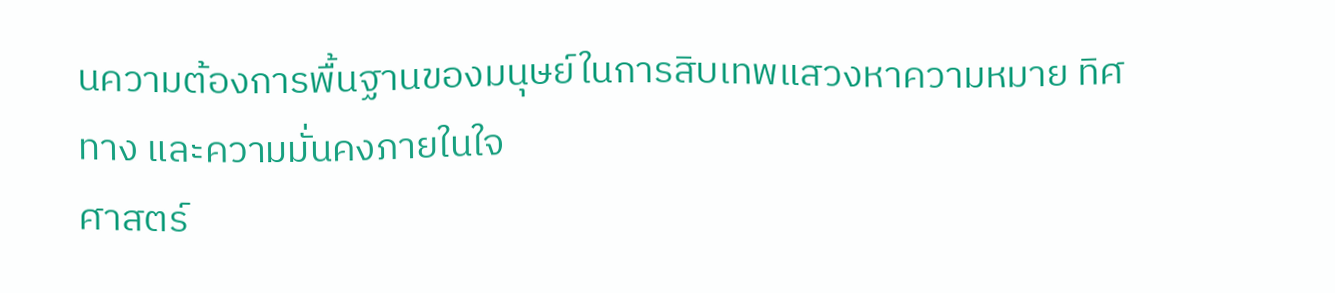นความต้องการพื้นฐานของมนุษย์ในการสิบเทพแสวงหาความหมาย ทิศทาง และความมั่นคงภายในใจ
ศาสตร์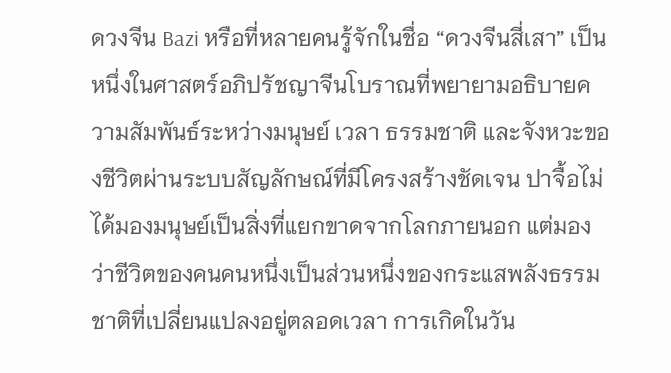ดวงจีน Bazi หรือที่หลายคนรู้จักในชื่อ “ดวงจีนสี่เสา” เป็นหนึ่งในศาสตร์อภิปรัชญาจีนโบราณที่พยายามอธิบายความสัมพันธ์ระหว่างมนุษย์ เวลา ธรรมชาติ และจังหวะของชีวิตผ่านระบบสัญลักษณ์ที่มีโครงสร้างชัดเจน ปาจื้อไม่ได้มองมนุษย์เป็นสิ่งที่แยกขาดจากโลกภายนอก แต่มองว่าชีวิตของคนคนหนึ่งเป็นส่วนหนึ่งของกระแสพลังธรรมชาติที่เปลี่ยนแปลงอยู่ตลอดเวลา การเกิดในวัน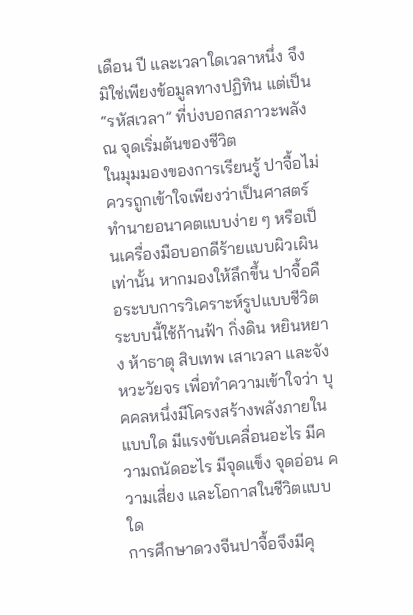เดือน ปี และเวลาใดเวลาหนึ่ง จึงมิใช่เพียงข้อมูลทางปฏิทิน แต่เป็น “รหัสเวลา” ที่บ่งบอกสภาวะพลัง ณ จุดเริ่มต้นของชีวิต
ในมุมมองของการเรียนรู้ ปาจื้อไม่ควรถูกเข้าใจเพียงว่าเป็นศาสตร์ทำนายอนาคตแบบง่าย ๆ หรือเป็นเครื่องมือบอกดีร้ายแบบผิวเผินเท่านั้น หากมองให้ลึกขึ้น ปาจื้อคือระบบการวิเคราะห์รูปแบบชีวิต ระบบนี้ใช้ก้านฟ้า กิ่งดิน หยินหยาง ห้าธาตุ สิบเทพ เสาเวลา และจังหวะวัยจร เพื่อทำความเข้าใจว่า บุคคลหนึ่งมีโครงสร้างพลังภายในแบบใด มีแรงขับเคลื่อนอะไร มีความถนัดอะไร มีจุดแข็ง จุดอ่อน ความเสี่ยง และโอกาสในชีวิตแบบใด
การศึกษาดวงจีนปาจื้อจึงมีคุ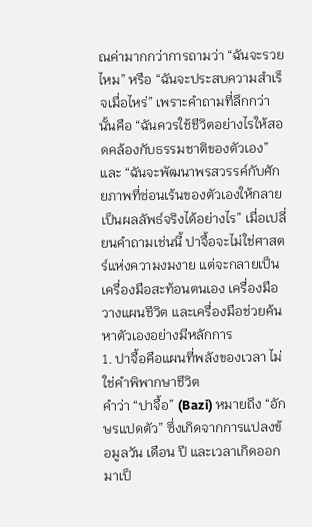ณค่ามากกว่าการถามว่า “ฉันจะรวยไหม” หรือ “ฉันจะประสบความสำเร็จเมื่อไหร่” เพราะคำถามที่ลึกกว่านั้นคือ “ฉันควรใช้ชีวิตอย่างไรให้สอดคล้องกับธรรมชาติของตัวเอง” และ “ฉันจะพัฒนาพรสวรรค์กับศักยภาพที่ซ่อนเร้นของตัวเองให้กลายเป็นผลลัพธ์จริงได้อย่างไร” เมื่อเปลี่ยนคำถามเช่นนี้ ปาจื้อจะไม่ใช่ศาสตร์แห่งความงมงาย แต่จะกลายเป็นเครื่องมือสะท้อนตนเอง เครื่องมือวางแผนชีวิต และเครื่องมือช่วยค้นหาตัวเองอย่างมีหลักการ
1. ปาจื้อคือแผนที่พลังของเวลา ไม่ใช่คำพิพากษาชีวิต
คำว่า “ปาจื้อ” (Bazi) หมายถึง “อักษรแปดตัว” ซึ่งเกิดจากการแปลงข้อมูลวัน เดือน ปี และเวลาเกิดออกมาเป็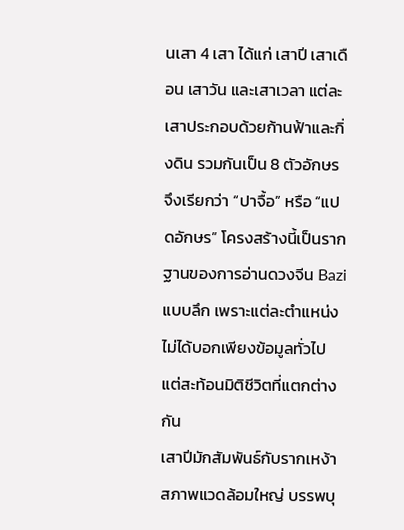นเสา 4 เสา ได้แก่ เสาปี เสาเดือน เสาวัน และเสาเวลา แต่ละเสาประกอบด้วยก้านฟ้าและกิ่งดิน รวมกันเป็น 8 ตัวอักษร จึงเรียกว่า “ปาจื้อ” หรือ “แปดอักษร” โครงสร้างนี้เป็นรากฐานของการอ่านดวงจีน Bazi แบบลึก เพราะแต่ละตำแหน่งไม่ได้บอกเพียงข้อมูลทั่วไป แต่สะท้อนมิติชีวิตที่แตกต่างกัน
เสาปีมักสัมพันธ์กับรากเหง้า สภาพแวดล้อมใหญ่ บรรพบุ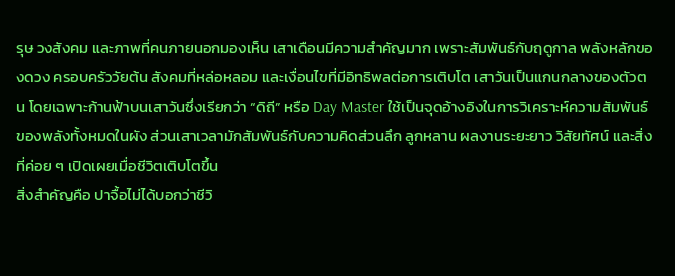รุษ วงสังคม และภาพที่คนภายนอกมองเห็น เสาเดือนมีความสำคัญมาก เพราะสัมพันธ์กับฤดูกาล พลังหลักของดวง ครอบครัววัยต้น สังคมที่หล่อหลอม และเงื่อนไขที่มีอิทธิพลต่อการเติบโต เสาวันเป็นแกนกลางของตัวตน โดยเฉพาะก้านฟ้าบนเสาวันซึ่งเรียกว่า “ดิถี” หรือ Day Master ใช้เป็นจุดอ้างอิงในการวิเคราะห์ความสัมพันธ์ของพลังทั้งหมดในผัง ส่วนเสาเวลามักสัมพันธ์กับความคิดส่วนลึก ลูกหลาน ผลงานระยะยาว วิสัยทัศน์ และสิ่งที่ค่อย ๆ เปิดเผยเมื่อชีวิตเติบโตขึ้น
สิ่งสำคัญคือ ปาจื้อไม่ได้บอกว่าชีวิ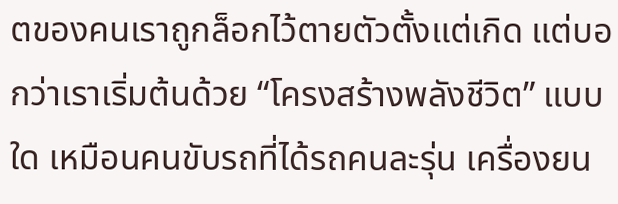ตของคนเราถูกล็อกไว้ตายตัวตั้งแต่เกิด แต่บอกว่าเราเริ่มต้นด้วย “โครงสร้างพลังชีวิต” แบบใด เหมือนคนขับรถที่ได้รถคนละรุ่น เครื่องยน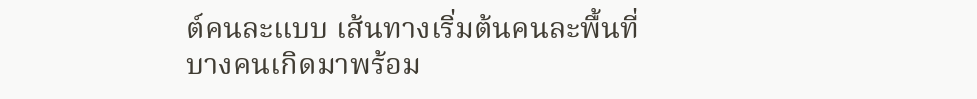ต์คนละแบบ เส้นทางเริ่มต้นคนละพื้นที่ บางคนเกิดมาพร้อม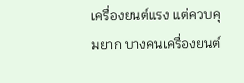เครื่องยนต์แรง แต่ควบคุมยาก บางคนเครื่องยนต์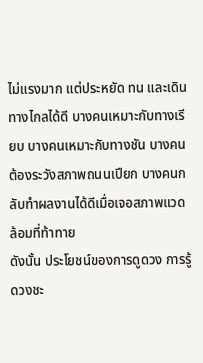ไม่แรงมาก แต่ประหยัด ทน และเดินทางไกลได้ดี บางคนเหมาะกับทางเรียบ บางคนเหมาะกับทางชัน บางคนต้องระวังสภาพถนนเปียก บางคนกลับทำผลงานได้ดีเมื่อเจอสภาพแวดล้อมที่ท้าทาย
ดังนั้น ประโยชน์ของการดูดวง การรู้ดวงชะ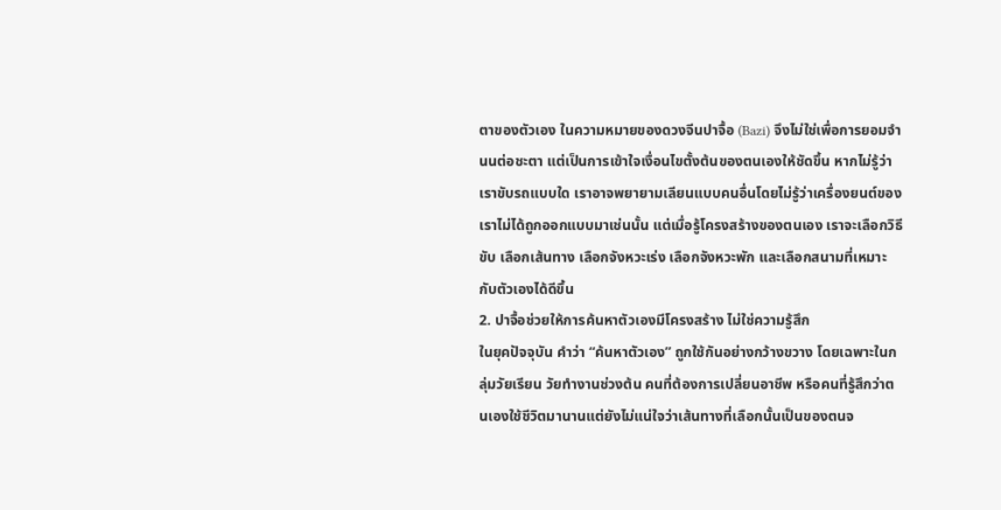ตาของตัวเอง ในความหมายของดวงจีนปาจื้อ (Bazi) จึงไม่ใช่เพื่อการยอมจำนนต่อชะตา แต่เป็นการเข้าใจเงื่อนไขตั้งต้นของตนเองให้ชัดขึ้น หากไม่รู้ว่าเราขับรถแบบใด เราอาจพยายามเลียนแบบคนอื่นโดยไม่รู้ว่าเครื่องยนต์ของเราไม่ได้ถูกออกแบบมาเช่นนั้น แต่เมื่อรู้โครงสร้างของตนเอง เราจะเลือกวิธีขับ เลือกเส้นทาง เลือกจังหวะเร่ง เลือกจังหวะพัก และเลือกสนามที่เหมาะกับตัวเองได้ดีขึ้น
2. ปาจื้อช่วยให้การค้นหาตัวเองมีโครงสร้าง ไม่ใช่ความรู้สึก
ในยุคปัจจุบัน คำว่า “ค้นหาตัวเอง” ถูกใช้กันอย่างกว้างขวาง โดยเฉพาะในกลุ่มวัยเรียน วัยทำงานช่วงต้น คนที่ต้องการเปลี่ยนอาชีพ หรือคนที่รู้สึกว่าตนเองใช้ชีวิตมานานแต่ยังไม่แน่ใจว่าเส้นทางที่เลือกนั้นเป็นของตนจ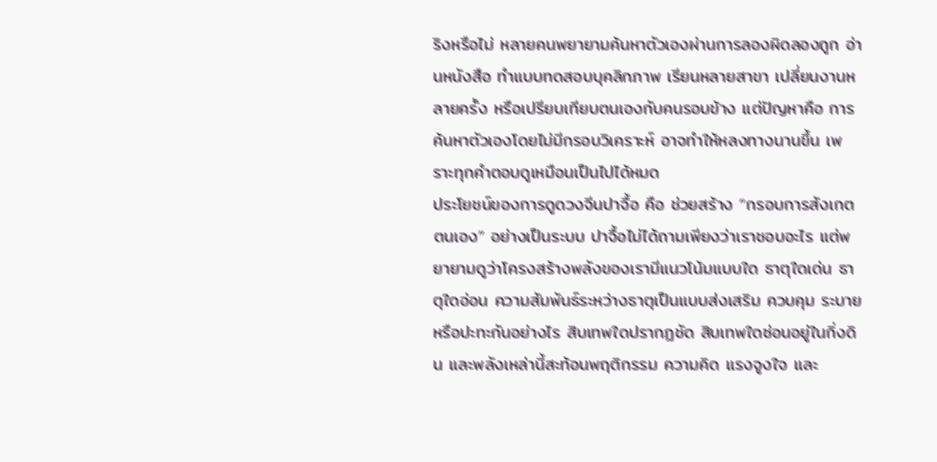ริงหรือไม่ หลายคนพยายามค้นหาตัวเองผ่านการลองผิดลองถูก อ่านหนังสือ ทำแบบทดสอบบุคลิกภาพ เรียนหลายสาขา เปลี่ยนงานหลายครั้ง หรือเปรียบเทียบตนเองกับคนรอบข้าง แต่ปัญหาคือ การค้นหาตัวเองโดยไม่มีกรอบวิเคราะห์ อาจทำให้หลงทางนานขึ้น เพราะทุกคำตอบดูเหมือนเป็นไปได้หมด
ประโยชน์ของการดูดวงจีนปาจื้อ คือ ช่วยสร้าง “กรอบการสังเกตตนเอง” อย่างเป็นระบบ ปาจื้อไม่ได้ถามเพียงว่าเราชอบอะไร แต่พยายามดูว่าโครงสร้างพลังของเรามีแนวโน้มแบบใด ธาตุใดเด่น ธาตุใดอ่อน ความสัมพันธ์ระหว่างธาตุเป็นแบบส่งเสริม ควบคุม ระบาย หรือปะทะกันอย่างไร สิบเทพใดปรากฏชัด สิบเทพใดซ่อนอยู่ในกิ่งดิน และพลังเหล่านี้สะท้อนพฤติกรรม ความคิด แรงจูงใจ และ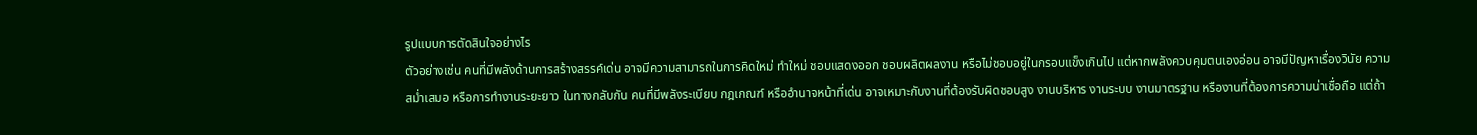รูปแบบการตัดสินใจอย่างไร
ตัวอย่างเช่น คนที่มีพลังด้านการสร้างสรรค์เด่น อาจมีความสามารถในการคิดใหม่ ทำใหม่ ชอบแสดงออก ชอบผลิตผลงาน หรือไม่ชอบอยู่ในกรอบแข็งเกินไป แต่หากพลังควบคุมตนเองอ่อน อาจมีปัญหาเรื่องวินัย ความสม่ำเสมอ หรือการทำงานระยะยาว ในทางกลับกัน คนที่มีพลังระเบียบ กฎเกณฑ์ หรืออำนาจหน้าที่เด่น อาจเหมาะกับงานที่ต้องรับผิดชอบสูง งานบริหาร งานระบบ งานมาตรฐาน หรืองานที่ต้องการความน่าเชื่อถือ แต่ถ้า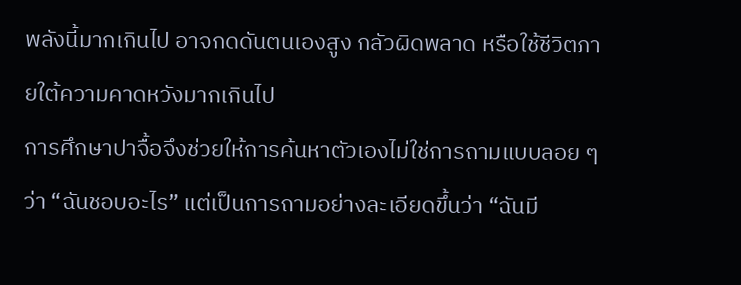พลังนี้มากเกินไป อาจกดดันตนเองสูง กลัวผิดพลาด หรือใช้ชีวิตภายใต้ความคาดหวังมากเกินไป
การศึกษาปาจื้อจึงช่วยให้การค้นหาตัวเองไม่ใช่การถามแบบลอย ๆ ว่า “ฉันชอบอะไร” แต่เป็นการถามอย่างละเอียดขึ้นว่า “ฉันมี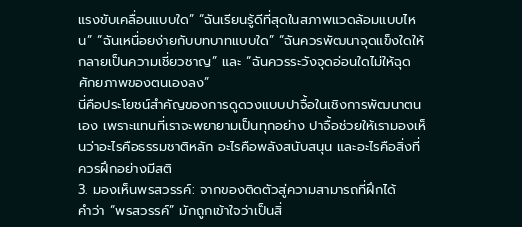แรงขับเคลื่อนแบบใด” “ฉันเรียนรู้ดีที่สุดในสภาพแวดล้อมแบบไหน” “ฉันเหนื่อยง่ายกับบทบาทแบบใด” “ฉันควรพัฒนาจุดแข็งใดให้กลายเป็นความเชี่ยวชาญ” และ “ฉันควรระวังจุดอ่อนใดไม่ให้ฉุดศักยภาพของตนเองลง”
นี่คือประโยชน์สำคัญของการดูดวงแบบปาจื้อในเชิงการพัฒนาตนเอง เพราะแทนที่เราจะพยายามเป็นทุกอย่าง ปาจื้อช่วยให้เรามองเห็นว่าอะไรคือธรรมชาติหลัก อะไรคือพลังสนับสนุน และอะไรคือสิ่งที่ควรฝึกอย่างมีสติ
3. มองเห็นพรสวรรค์: จากของติดตัวสู่ความสามารถที่ฝึกได้
คำว่า “พรสวรรค์” มักถูกเข้าใจว่าเป็นสิ่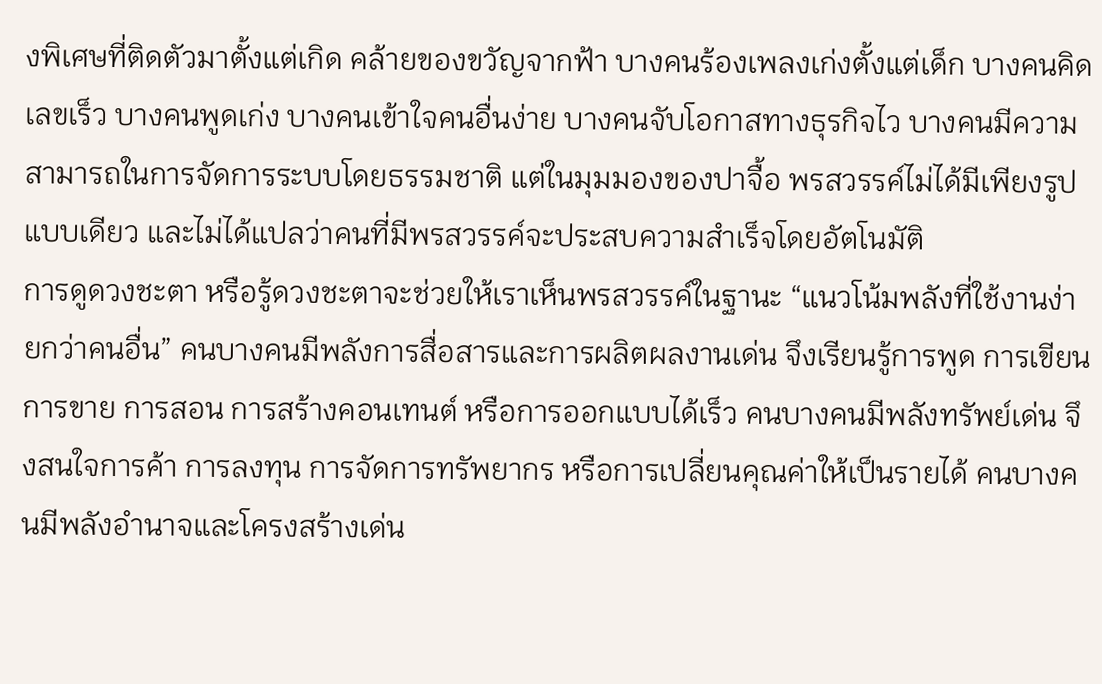งพิเศษที่ติดตัวมาตั้งแต่เกิด คล้ายของขวัญจากฟ้า บางคนร้องเพลงเก่งตั้งแต่เด็ก บางคนคิดเลขเร็ว บางคนพูดเก่ง บางคนเข้าใจคนอื่นง่าย บางคนจับโอกาสทางธุรกิจไว บางคนมีความสามารถในการจัดการระบบโดยธรรมชาติ แต่ในมุมมองของปาจื้อ พรสวรรค์ไม่ได้มีเพียงรูปแบบเดียว และไม่ได้แปลว่าคนที่มีพรสวรรค์จะประสบความสำเร็จโดยอัตโนมัติ
การดูดวงชะตา หรือรู้ดวงชะตาจะช่วยให้เราเห็นพรสวรรค์ในฐานะ “แนวโน้มพลังที่ใช้งานง่ายกว่าคนอื่น” คนบางคนมีพลังการสื่อสารและการผลิตผลงานเด่น จึงเรียนรู้การพูด การเขียน การขาย การสอน การสร้างคอนเทนต์ หรือการออกแบบได้เร็ว คนบางคนมีพลังทรัพย์เด่น จึงสนใจการค้า การลงทุน การจัดการทรัพยากร หรือการเปลี่ยนคุณค่าให้เป็นรายได้ คนบางคนมีพลังอำนาจและโครงสร้างเด่น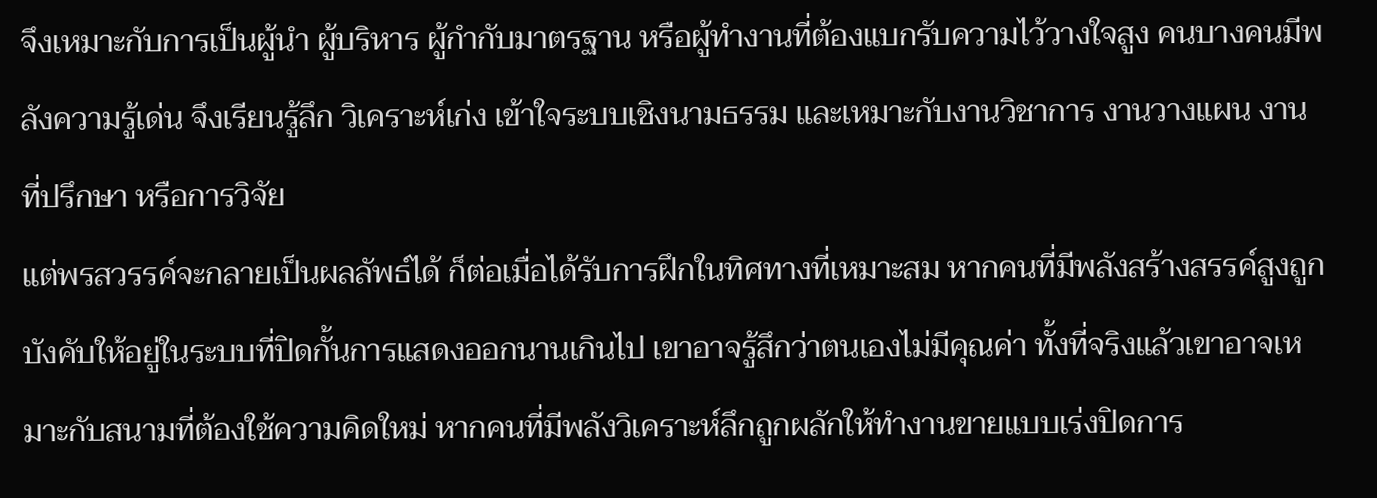จึงเหมาะกับการเป็นผู้นำ ผู้บริหาร ผู้กำกับมาตรฐาน หรือผู้ทำงานที่ต้องแบกรับความไว้วางใจสูง คนบางคนมีพลังความรู้เด่น จึงเรียนรู้ลึก วิเคราะห์เก่ง เข้าใจระบบเชิงนามธรรม และเหมาะกับงานวิชาการ งานวางแผน งานที่ปรึกษา หรือการวิจัย
แต่พรสวรรค์จะกลายเป็นผลลัพธ์ได้ ก็ต่อเมื่อได้รับการฝึกในทิศทางที่เหมาะสม หากคนที่มีพลังสร้างสรรค์สูงถูกบังคับให้อยู่ในระบบที่ปิดกั้นการแสดงออกนานเกินไป เขาอาจรู้สึกว่าตนเองไม่มีคุณค่า ทั้งที่จริงแล้วเขาอาจเหมาะกับสนามที่ต้องใช้ความคิดใหม่ หากคนที่มีพลังวิเคราะห์ลึกถูกผลักให้ทำงานขายแบบเร่งปิดการ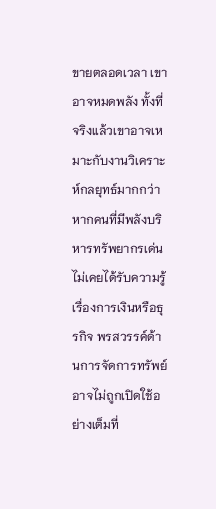ขายตลอดเวลา เขาอาจหมดพลัง ทั้งที่จริงแล้วเขาอาจเหมาะกับงานวิเคราะห์กลยุทธ์มากกว่า หากคนที่มีพลังบริหารทรัพยากรเด่นไม่เคยได้รับความรู้เรื่องการเงินหรือธุรกิจ พรสวรรค์ด้านการจัดการทรัพย์อาจไม่ถูกเปิดใช้อย่างเต็มที่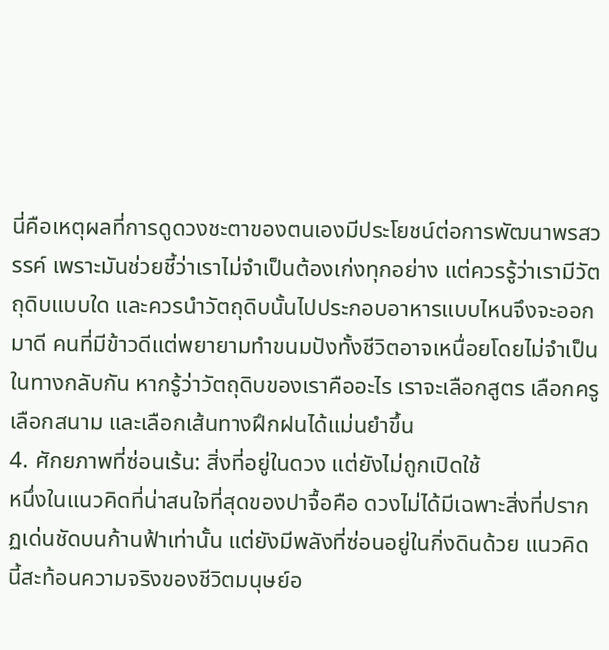นี่คือเหตุผลที่การดูดวงชะตาของตนเองมีประโยชน์ต่อการพัฒนาพรสวรรค์ เพราะมันช่วยชี้ว่าเราไม่จำเป็นต้องเก่งทุกอย่าง แต่ควรรู้ว่าเรามีวัตถุดิบแบบใด และควรนำวัตถุดิบนั้นไปประกอบอาหารแบบไหนจึงจะออกมาดี คนที่มีข้าวดีแต่พยายามทำขนมปังทั้งชีวิตอาจเหนื่อยโดยไม่จำเป็น ในทางกลับกัน หากรู้ว่าวัตถุดิบของเราคืออะไร เราจะเลือกสูตร เลือกครู เลือกสนาม และเลือกเส้นทางฝึกฝนได้แม่นยำขึ้น
4. ศักยภาพที่ซ่อนเร้น: สิ่งที่อยู่ในดวง แต่ยังไม่ถูกเปิดใช้
หนึ่งในแนวคิดที่น่าสนใจที่สุดของปาจื้อคือ ดวงไม่ได้มีเฉพาะสิ่งที่ปรากฏเด่นชัดบนก้านฟ้าเท่านั้น แต่ยังมีพลังที่ซ่อนอยู่ในกิ่งดินด้วย แนวคิดนี้สะท้อนความจริงของชีวิตมนุษย์อ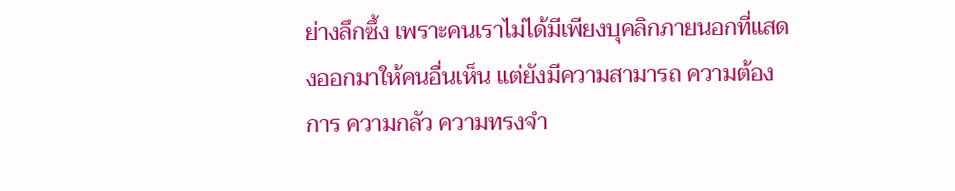ย่างลึกซึ้ง เพราะคนเราไม่ได้มีเพียงบุคลิกภายนอกที่แสดงออกมาให้คนอื่นเห็น แต่ยังมีความสามารถ ความต้องการ ความกลัว ความทรงจำ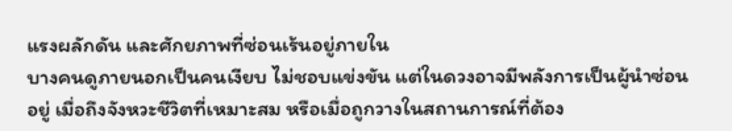แรงผลักดัน และศักยภาพที่ซ่อนเร้นอยู่ภายใน
บางคนดูภายนอกเป็นคนเงียบ ไม่ชอบแข่งขัน แต่ในดวงอาจมีพลังการเป็นผู้นำซ่อนอยู่ เมื่อถึงจังหวะชีวิตที่เหมาะสม หรือเมื่อถูกวางในสถานการณ์ที่ต้อง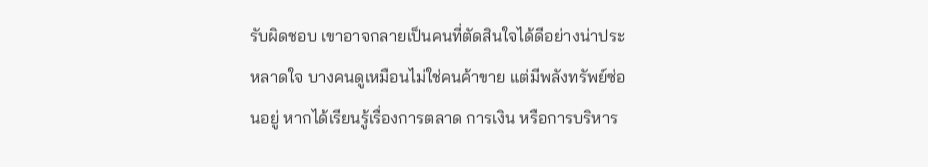รับผิดชอบ เขาอาจกลายเป็นคนที่ตัดสินใจได้ดีอย่างน่าประหลาดใจ บางคนดูเหมือนไม่ใช่คนค้าขาย แต่มีพลังทรัพย์ซ่อนอยู่ หากได้เรียนรู้เรื่องการตลาด การเงิน หรือการบริหาร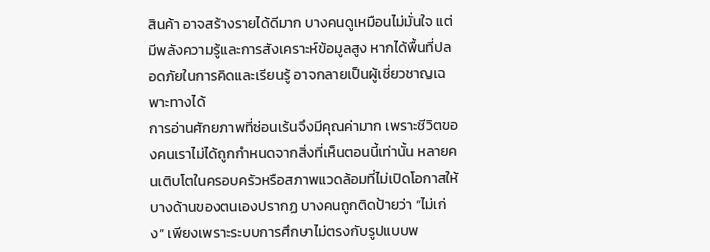สินค้า อาจสร้างรายได้ดีมาก บางคนดูเหมือนไม่มั่นใจ แต่มีพลังความรู้และการสังเคราะห์ข้อมูลสูง หากได้พื้นที่ปลอดภัยในการคิดและเรียนรู้ อาจกลายเป็นผู้เชี่ยวชาญเฉพาะทางได้
การอ่านศักยภาพที่ซ่อนเร้นจึงมีคุณค่ามาก เพราะชีวิตของคนเราไม่ได้ถูกกำหนดจากสิ่งที่เห็นตอนนี้เท่านั้น หลายคนเติบโตในครอบครัวหรือสภาพแวดล้อมที่ไม่เปิดโอกาสให้บางด้านของตนเองปรากฏ บางคนถูกติดป้ายว่า “ไม่เก่ง” เพียงเพราะระบบการศึกษาไม่ตรงกับรูปแบบพ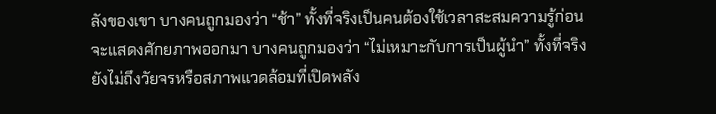ลังของเขา บางคนถูกมองว่า “ช้า” ทั้งที่จริงเป็นคนต้องใช้เวลาสะสมความรู้ก่อนจะแสดงศักยภาพออกมา บางคนถูกมองว่า “ไม่เหมาะกับการเป็นผู้นำ” ทั้งที่จริงยังไม่ถึงวัยจรหรือสภาพแวดล้อมที่เปิดพลัง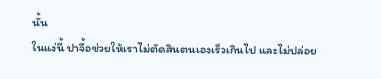นั้น
ในแง่นี้ ปาจื้อช่วยให้เราไม่ตัดสินตนเองเร็วเกินไป และไม่ปล่อย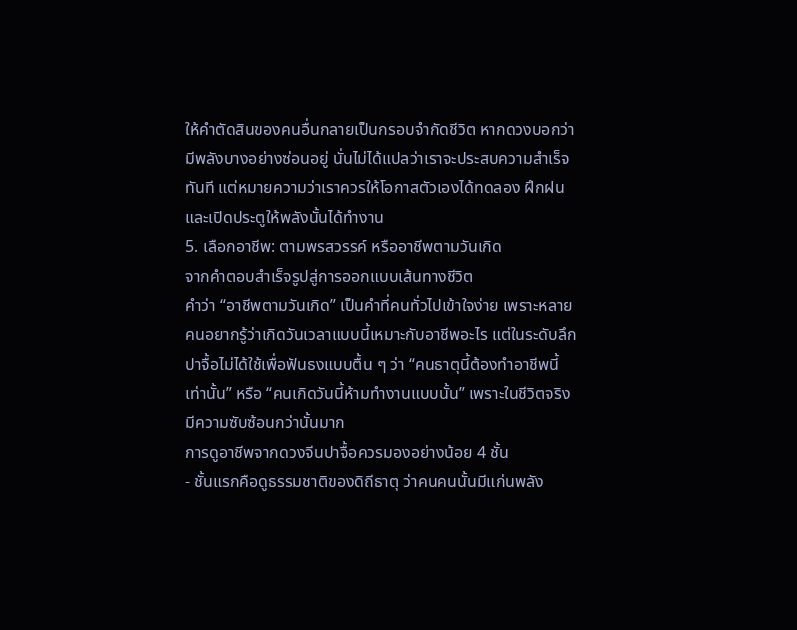ให้คำตัดสินของคนอื่นกลายเป็นกรอบจำกัดชีวิต หากดวงบอกว่ามีพลังบางอย่างซ่อนอยู่ นั่นไม่ได้แปลว่าเราจะประสบความสำเร็จทันที แต่หมายความว่าเราควรให้โอกาสตัวเองได้ทดลอง ฝึกฝน และเปิดประตูให้พลังนั้นได้ทำงาน
5. เลือกอาชีพ: ตามพรสวรรค์ หรืออาชีพตามวันเกิด
จากคำตอบสำเร็จรูปสู่การออกแบบเส้นทางชีวิต
คำว่า “อาชีพตามวันเกิด” เป็นคำที่คนทั่วไปเข้าใจง่าย เพราะหลายคนอยากรู้ว่าเกิดวันเวลาแบบนี้เหมาะกับอาชีพอะไร แต่ในระดับลึก ปาจื้อไม่ได้ใช้เพื่อฟันธงแบบตื้น ๆ ว่า “คนธาตุนี้ต้องทำอาชีพนี้เท่านั้น” หรือ “คนเกิดวันนี้ห้ามทำงานแบบนั้น” เพราะในชีวิตจริงมีความซับซ้อนกว่านั้นมาก
การดูอาชีพจากดวงจีนปาจื้อควรมองอย่างน้อย 4 ชั้น
- ชั้นแรกคือดูธรรมชาติของดิถีธาตุ ว่าคนคนนั้นมีแก่นพลัง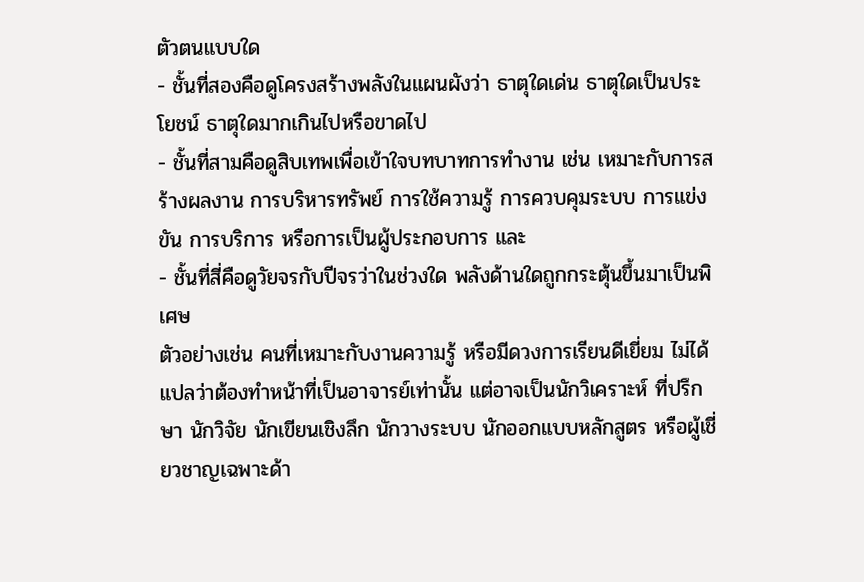ตัวตนแบบใด
- ชั้นที่สองคือดูโครงสร้างพลังในแผนผังว่า ธาตุใดเด่น ธาตุใดเป็นประโยชน์ ธาตุใดมากเกินไปหรือขาดไป
- ชั้นที่สามคือดูสิบเทพเพื่อเข้าใจบทบาทการทำงาน เช่น เหมาะกับการสร้างผลงาน การบริหารทรัพย์ การใช้ความรู้ การควบคุมระบบ การแข่งขัน การบริการ หรือการเป็นผู้ประกอบการ และ
- ชั้นที่สี่คือดูวัยจรกับปีจรว่าในช่วงใด พลังด้านใดถูกกระตุ้นขึ้นมาเป็นพิเศษ
ตัวอย่างเช่น คนที่เหมาะกับงานความรู้ หรือมีดวงการเรียนดีเยี่ยม ไม่ได้แปลว่าต้องทำหน้าที่เป็นอาจารย์เท่านั้น แต่อาจเป็นนักวิเคราะห์ ที่ปรึกษา นักวิจัย นักเขียนเชิงลึก นักวางระบบ นักออกแบบหลักสูตร หรือผู้เชี่ยวชาญเฉพาะด้า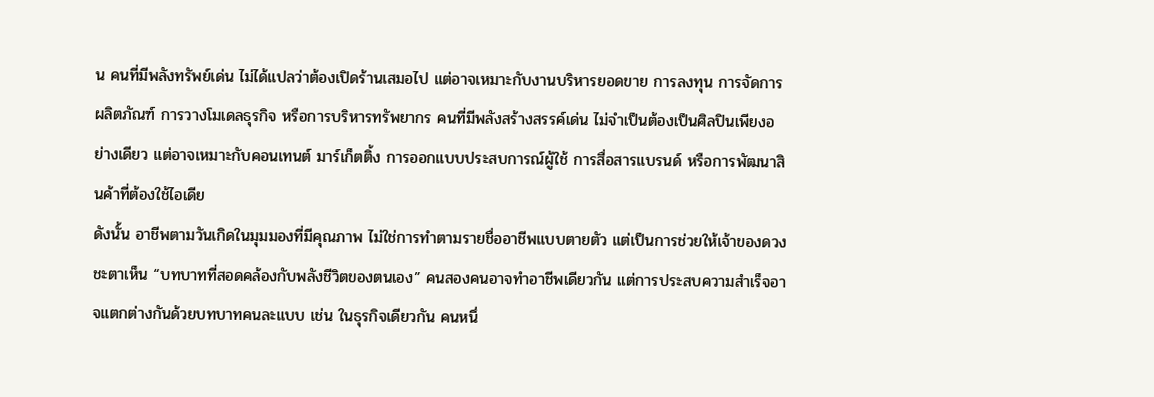น คนที่มีพลังทรัพย์เด่น ไม่ได้แปลว่าต้องเปิดร้านเสมอไป แต่อาจเหมาะกับงานบริหารยอดขาย การลงทุน การจัดการผลิตภัณฑ์ การวางโมเดลธุรกิจ หรือการบริหารทรัพยากร คนที่มีพลังสร้างสรรค์เด่น ไม่จำเป็นต้องเป็นศิลปินเพียงอย่างเดียว แต่อาจเหมาะกับคอนเทนต์ มาร์เก็ตติ้ง การออกแบบประสบการณ์ผู้ใช้ การสื่อสารแบรนด์ หรือการพัฒนาสินค้าที่ต้องใช้ไอเดีย
ดังนั้น อาชีพตามวันเกิดในมุมมองที่มีคุณภาพ ไม่ใช่การทำตามรายชื่ออาชีพแบบตายตัว แต่เป็นการช่วยให้เจ้าของดวงชะตาเห็น “บทบาทที่สอดคล้องกับพลังชีวิตของตนเอง” คนสองคนอาจทำอาชีพเดียวกัน แต่การประสบความสำเร็จอาจแตกต่างกันด้วยบทบาทคนละแบบ เช่น ในธุรกิจเดียวกัน คนหนึ่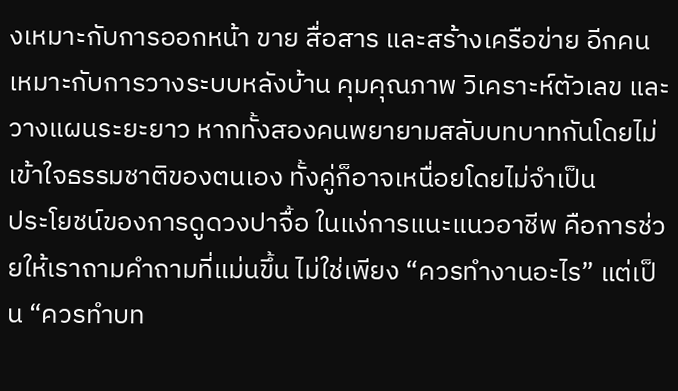งเหมาะกับการออกหน้า ขาย สื่อสาร และสร้างเครือข่าย อีกคนเหมาะกับการวางระบบหลังบ้าน คุมคุณภาพ วิเคราะห์ตัวเลข และวางแผนระยะยาว หากทั้งสองคนพยายามสลับบทบาทกันโดยไม่เข้าใจธรรมชาติของตนเอง ทั้งคู่ก็อาจเหนื่อยโดยไม่จำเป็น
ประโยชน์ของการดูดวงปาจื้อ ในแง่การแนะแนวอาชีพ คือการช่วยให้เราถามคำถามที่แม่นขึ้น ไม่ใช่เพียง “ควรทำงานอะไร” แต่เป็น “ควรทำบท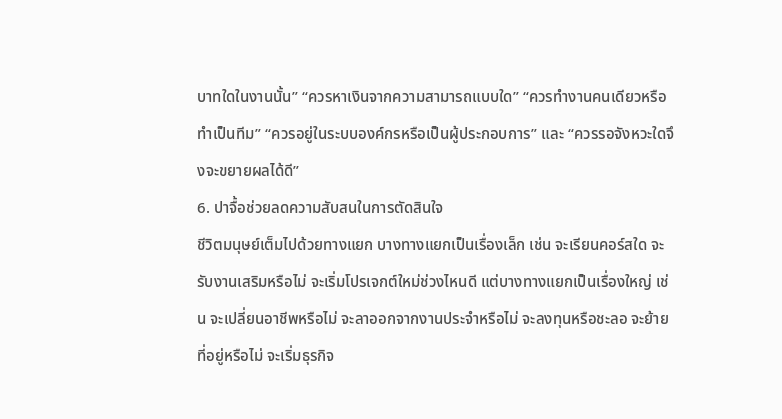บาทใดในงานนั้น” “ควรหาเงินจากความสามารถแบบใด” “ควรทำงานคนเดียวหรือทำเป็นทีม” “ควรอยู่ในระบบองค์กรหรือเป็นผู้ประกอบการ” และ “ควรรอจังหวะใดจึงจะขยายผลได้ดี”
6. ปาจื้อช่วยลดความสับสนในการตัดสินใจ
ชีวิตมนุษย์เต็มไปด้วยทางแยก บางทางแยกเป็นเรื่องเล็ก เช่น จะเรียนคอร์สใด จะรับงานเสริมหรือไม่ จะเริ่มโปรเจกต์ใหม่ช่วงไหนดี แต่บางทางแยกเป็นเรื่องใหญ่ เช่น จะเปลี่ยนอาชีพหรือไม่ จะลาออกจากงานประจำหรือไม่ จะลงทุนหรือชะลอ จะย้ายที่อยู่หรือไม่ จะเริ่มธุรกิจ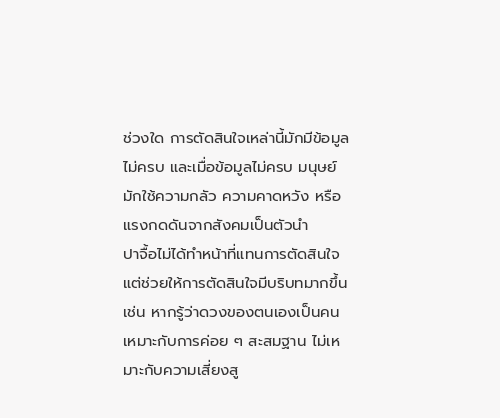ช่วงใด การตัดสินใจเหล่านี้มักมีข้อมูลไม่ครบ และเมื่อข้อมูลไม่ครบ มนุษย์มักใช้ความกลัว ความคาดหวัง หรือแรงกดดันจากสังคมเป็นตัวนำ
ปาจื้อไม่ได้ทำหน้าที่แทนการตัดสินใจ แต่ช่วยให้การตัดสินใจมีบริบทมากขึ้น เช่น หากรู้ว่าดวงของตนเองเป็นคนเหมาะกับการค่อย ๆ สะสมฐาน ไม่เหมาะกับความเสี่ยงสู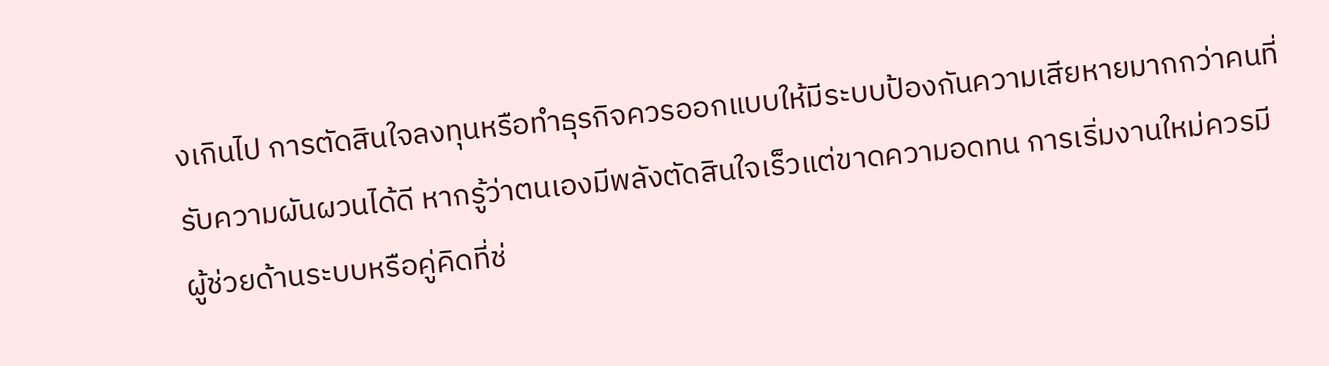งเกินไป การตัดสินใจลงทุนหรือทำธุรกิจควรออกแบบให้มีระบบป้องกันความเสียหายมากกว่าคนที่รับความผันผวนได้ดี หากรู้ว่าตนเองมีพลังตัดสินใจเร็วแต่ขาดความอดทน การเริ่มงานใหม่ควรมีผู้ช่วยด้านระบบหรือคู่คิดที่ช่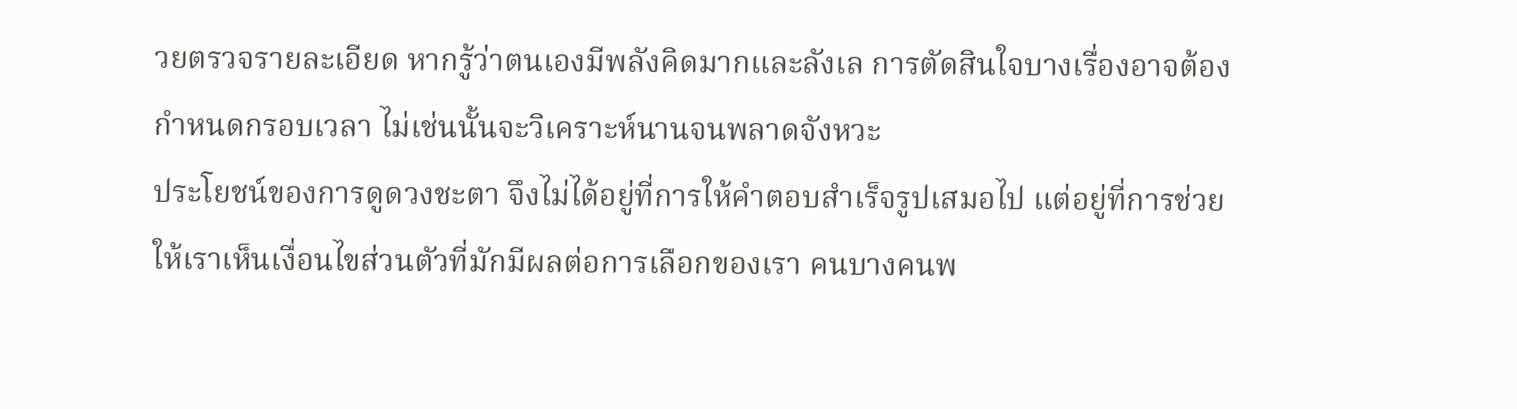วยตรวจรายละเอียด หากรู้ว่าตนเองมีพลังคิดมากและลังเล การตัดสินใจบางเรื่องอาจต้องกำหนดกรอบเวลา ไม่เช่นนั้นจะวิเคราะห์นานจนพลาดจังหวะ
ประโยชน์ของการดูดวงชะตา จึงไม่ได้อยู่ที่การให้คำตอบสำเร็จรูปเสมอไป แต่อยู่ที่การช่วยให้เราเห็นเงื่อนไขส่วนตัวที่มักมีผลต่อการเลือกของเรา คนบางคนพ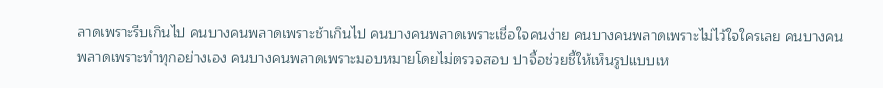ลาดเพราะรีบเกินไป คนบางคนพลาดเพราะช้าเกินไป คนบางคนพลาดเพราะเชื่อใจคนง่าย คนบางคนพลาดเพราะไม่ไว้ใจใครเลย คนบางคนพลาดเพราะทำทุกอย่างเอง คนบางคนพลาดเพราะมอบหมายโดยไม่ตรวจสอบ ปาจื้อช่วยชี้ให้เห็นรูปแบบเห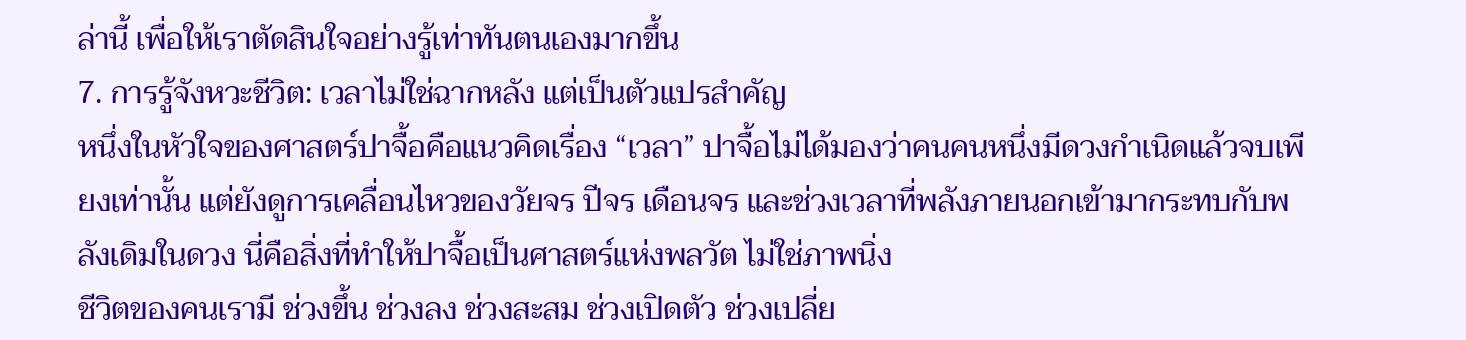ล่านี้ เพื่อให้เราตัดสินใจอย่างรู้เท่าทันตนเองมากขึ้น
7. การรู้จังหวะชีวิต: เวลาไม่ใช่ฉากหลัง แต่เป็นตัวแปรสำคัญ
หนึ่งในหัวใจของศาสตร์ปาจื้อคือแนวคิดเรื่อง “เวลา” ปาจื้อไม่ได้มองว่าคนคนหนึ่งมีดวงกำเนิดแล้วจบเพียงเท่านั้น แต่ยังดูการเคลื่อนไหวของวัยจร ปีจร เดือนจร และช่วงเวลาที่พลังภายนอกเข้ามากระทบกับพลังเดิมในดวง นี่คือสิ่งที่ทำให้ปาจื้อเป็นศาสตร์แห่งพลวัต ไม่ใช่ภาพนิ่ง
ชีวิตของคนเรามี ช่วงขึ้น ช่วงลง ช่วงสะสม ช่วงเปิดตัว ช่วงเปลี่ย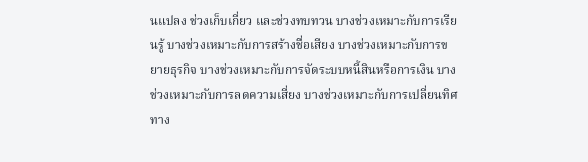นแปลง ช่วงเก็บเกี่ยว และช่วงทบทวน บางช่วงเหมาะกับการเรียนรู้ บางช่วงเหมาะกับการสร้างชื่อเสียง บางช่วงเหมาะกับการขยายธุรกิจ บางช่วงเหมาะกับการจัดระบบหนี้สินหรือการเงิน บางช่วงเหมาะกับการลดความเสี่ยง บางช่วงเหมาะกับการเปลี่ยนทิศทาง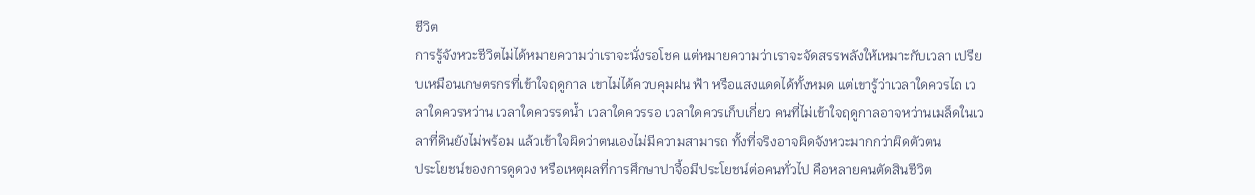ชีวิต
การรู้จังหวะชีวิตไม่ได้หมายความว่าเราจะนั่งรอโชค แต่หมายความว่าเราจะจัดสรรพลังให้เหมาะกับเวลา เปรียบเหมือนเกษตรกรที่เข้าใจฤดูกาล เขาไม่ได้ควบคุมฝน ฟ้า หรือแสงแดดได้ทั้งหมด แต่เขารู้ว่าเวลาใดควรไถ เวลาใดควรหว่าน เวลาใดควรรดน้ำ เวลาใดควรรอ เวลาใดควรเก็บเกี่ยว คนที่ไม่เข้าใจฤดูกาลอาจหว่านเมล็ดในเวลาที่ดินยังไม่พร้อม แล้วเข้าใจผิดว่าตนเองไม่มีความสามารถ ทั้งที่จริงอาจผิดจังหวะมากกว่าผิดตัวตน
ประโยชน์ของการดูดวง หรือเหตุผลที่การศึกษาปาจื้อมีประโยชน์ต่อคนทั่วไป คือหลายคนตัดสินชีวิต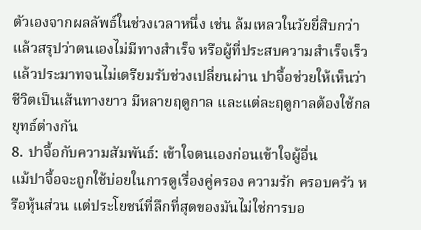ตัวเองจากผลลัพธ์ในช่วงเวลาหนึ่ง เช่น ล้มเหลวในวัยยี่สิบกว่า แล้วสรุปว่าตนเองไม่มีทางสำเร็จ หรือผู้ที่ประสบความสำเร็จเร็วแล้วประมาทจนไม่เตรียมรับช่วงเปลี่ยนผ่าน ปาจื้อช่วยให้เห็นว่าชีวิตเป็นเส้นทางยาว มีหลายฤดูกาล และแต่ละฤดูกาลต้องใช้กลยุทธ์ต่างกัน
8. ปาจื้อกับความสัมพันธ์: เข้าใจตนเองก่อนเข้าใจผู้อื่น
แม้ปาจื้อจะถูกใช้บ่อยในการดูเรื่องคู่ครอง ความรัก ครอบครัว หรือหุ้นส่วน แต่ประโยชน์ที่ลึกที่สุดของมันไม่ใช่การบอ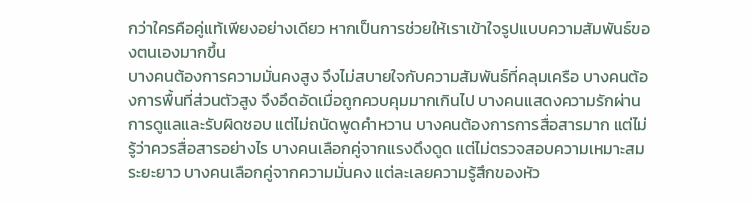กว่าใครคือคู่แท้เพียงอย่างเดียว หากเป็นการช่วยให้เราเข้าใจรูปแบบความสัมพันธ์ของตนเองมากขึ้น
บางคนต้องการความมั่นคงสูง จึงไม่สบายใจกับความสัมพันธ์ที่คลุมเครือ บางคนต้องการพื้นที่ส่วนตัวสูง จึงอึดอัดเมื่อถูกควบคุมมากเกินไป บางคนแสดงความรักผ่านการดูแลและรับผิดชอบ แต่ไม่ถนัดพูดคำหวาน บางคนต้องการการสื่อสารมาก แต่ไม่รู้ว่าควรสื่อสารอย่างไร บางคนเลือกคู่จากแรงดึงดูด แต่ไม่ตรวจสอบความเหมาะสมระยะยาว บางคนเลือกคู่จากความมั่นคง แต่ละเลยความรู้สึกของหัว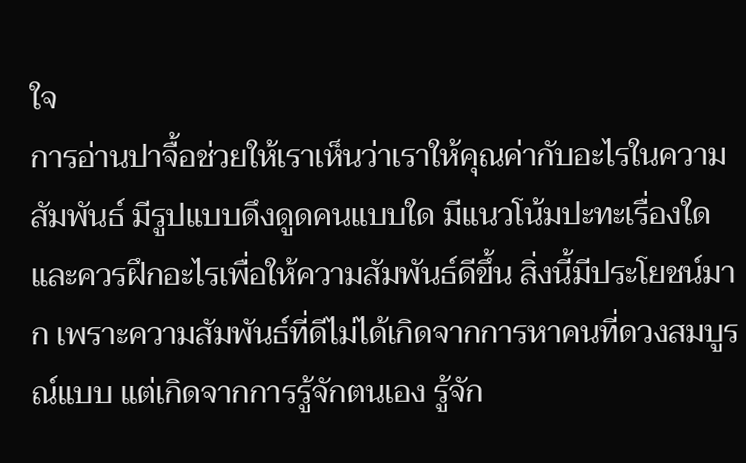ใจ
การอ่านปาจื้อช่วยให้เราเห็นว่าเราให้คุณค่ากับอะไรในความสัมพันธ์ มีรูปแบบดึงดูดคนแบบใด มีแนวโน้มปะทะเรื่องใด และควรฝึกอะไรเพื่อให้ความสัมพันธ์ดีขึ้น สิ่งนี้มีประโยชน์มาก เพราะความสัมพันธ์ที่ดีไม่ได้เกิดจากการหาคนที่ดวงสมบูรณ์แบบ แต่เกิดจากการรู้จักตนเอง รู้จัก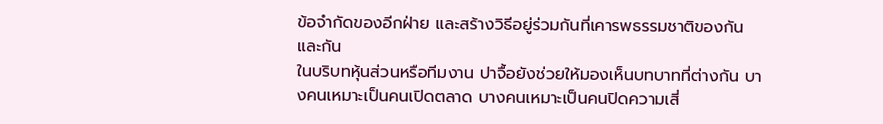ข้อจำกัดของอีกฝ่าย และสร้างวิธีอยู่ร่วมกันที่เคารพธรรมชาติของกันและกัน
ในบริบทหุ้นส่วนหรือทีมงาน ปาจื้อยังช่วยให้มองเห็นบทบาทที่ต่างกัน บางคนเหมาะเป็นคนเปิดตลาด บางคนเหมาะเป็นคนปิดความเสี่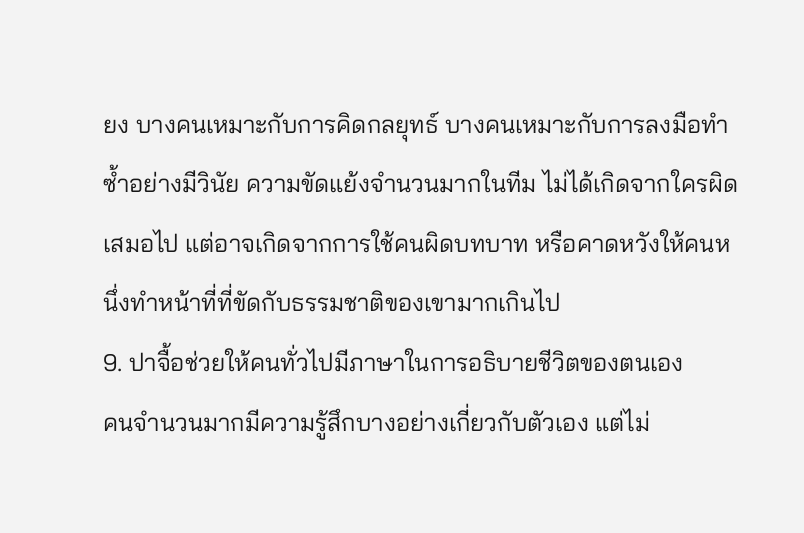ยง บางคนเหมาะกับการคิดกลยุทธ์ บางคนเหมาะกับการลงมือทำซ้ำอย่างมีวินัย ความขัดแย้งจำนวนมากในทีม ไม่ได้เกิดจากใครผิดเสมอไป แต่อาจเกิดจากการใช้คนผิดบทบาท หรือคาดหวังให้คนหนึ่งทำหน้าที่ที่ขัดกับธรรมชาติของเขามากเกินไป
9. ปาจื้อช่วยให้คนทั่วไปมีภาษาในการอธิบายชีวิตของตนเอง
คนจำนวนมากมีความรู้สึกบางอย่างเกี่ยวกับตัวเอง แต่ไม่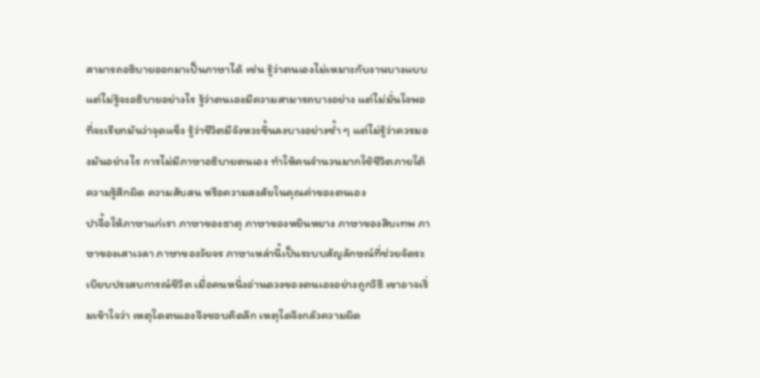สามารถอธิบายออกมาเป็นภาษาได้ เช่น รู้ว่าตนเองไม่เหมาะกับงานบางแบบ แต่ไม่รู้จะอธิบายอย่างไร รู้ว่าตนเองมีความสามารถบางอย่าง แต่ไม่มั่นใจพอที่จะเรียกมันว่าจุดแข็ง รู้ว่าชีวิตมีจังหวะขึ้นลงบางอย่างซ้ำ ๆ แต่ไม่รู้ว่าควรมองมันอย่างไร การไม่มีภาษาอธิบายตนเอง ทำให้คนจำนวนมากใช้ชีวิตภายใต้ความรู้สึกผิด ความสับสน หรือความสงสัยในคุณค่าของตนเอง
ปาจื้อให้ภาษาแก่เรา ภาษาของธาตุ ภาษาของหยินหยาง ภาษาของสิบเทพ ภาษาของเสาเวลา ภาษาของวัยจร ภาษาเหล่านี้เป็นระบบสัญลักษณ์ที่ช่วยจัดระเบียบประสบการณ์ชีวิต เมื่อคนหนึ่งอ่านดวงของตนเองอย่างถูกวิธี เขาอาจเริ่มเข้าใจว่า เหตุใดตนเองจึงชอบคิดลึก เหตุใดจึงกลัวความผิด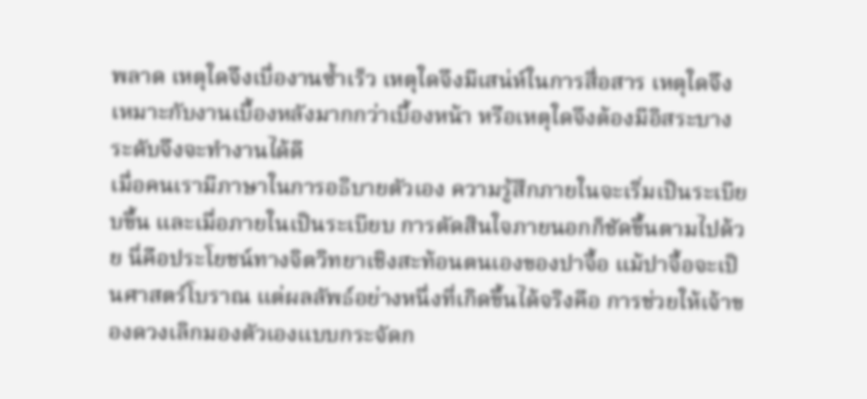พลาด เหตุใดจึงเบื่องานซ้ำเร็ว เหตุใดจึงมีเสน่ห์ในการสื่อสาร เหตุใดจึงเหมาะกับงานเบื้องหลังมากกว่าเบื้องหน้า หรือเหตุใดจึงต้องมีอิสระบางระดับจึงจะทำงานได้ดี
เมื่อคนเรามีภาษาในการอธิบายตัวเอง ความรู้สึกภายในจะเริ่มเป็นระเบียบขึ้น และเมื่อภายในเป็นระเบียบ การตัดสินใจภายนอกก็ชัดขึ้นตามไปด้วย นี่คือประโยชน์ทางจิตวิทยาเชิงสะท้อนตนเองของปาจื้อ แม้ปาจื้อจะเป็นศาสตร์โบราณ แต่ผลลัพธ์อย่างหนึ่งที่เกิดขึ้นได้จริงคือ การช่วยให้เจ้าของดวงเลิกมองตัวเองแบบกระจัดก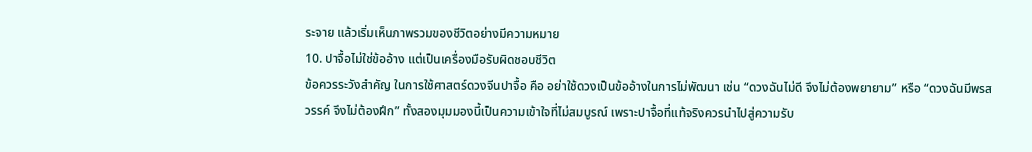ระจาย แล้วเริ่มเห็นภาพรวมของชีวิตอย่างมีความหมาย
10. ปาจื้อไม่ใช่ข้ออ้าง แต่เป็นเครื่องมือรับผิดชอบชีวิต
ข้อควรระวังสำคัญ ในการใช้ศาสตร์ดวงจีนปาจื้อ คือ อย่าใช้ดวงเป็นข้ออ้างในการไม่พัฒนา เช่น “ดวงฉันไม่ดี จึงไม่ต้องพยายาม” หรือ “ดวงฉันมีพรสวรรค์ จึงไม่ต้องฝึก” ทั้งสองมุมมองนี้เป็นความเข้าใจที่ไม่สมบูรณ์ เพราะปาจื้อที่แท้จริงควรนำไปสู่ความรับ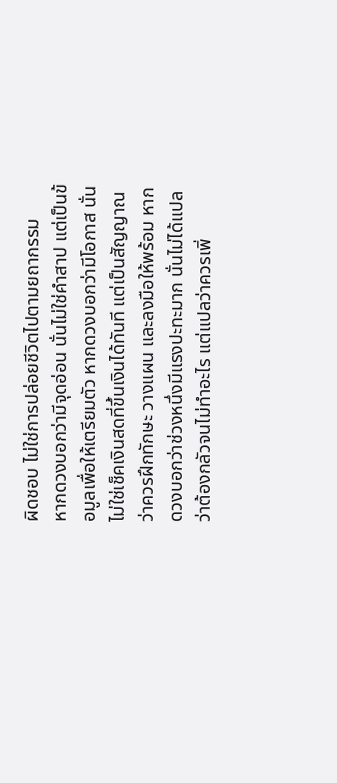ผิดชอบ ไม่ใช่การปล่อยชีวิตไปตามยถากรรม
หากดวงบอกว่ามีจุดอ่อน นั่นไม่ใช่คำสาป แต่เป็นข้อมูลเพื่อให้เตรียมตัว หากดวงบอกว่ามีโอกาส นั่นไม่ใช่เช็คเงินสดที่ขึ้นเงินได้ทันที แต่เป็นสัญญาณว่าควรฝึกทักษะ วางแผน และลงมือให้พร้อม หากดวงบอกว่าช่วงหนึ่งมีแรงปะทะมาก นั่นไม่ได้แปลว่าต้องกลัวจนไม่ทำอะไร แต่แปลว่าควรเพิ่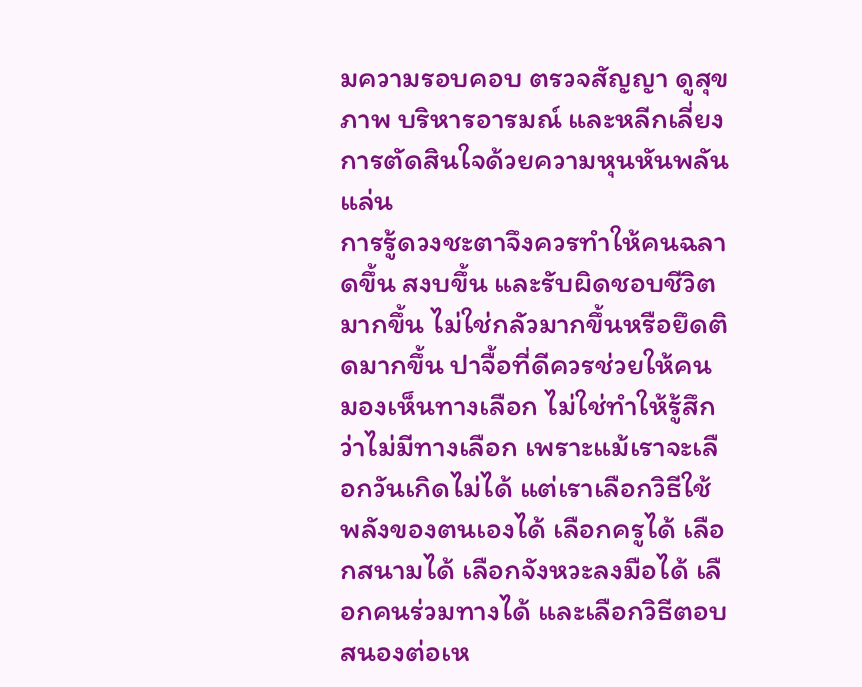มความรอบคอบ ตรวจสัญญา ดูสุขภาพ บริหารอารมณ์ และหลีกเลี่ยงการตัดสินใจด้วยความหุนหันพลันแล่น
การรู้ดวงชะตาจึงควรทำให้คนฉลาดขึ้น สงบขึ้น และรับผิดชอบชีวิตมากขึ้น ไม่ใช่กลัวมากขึ้นหรือยึดติดมากขึ้น ปาจื้อที่ดีควรช่วยให้คนมองเห็นทางเลือก ไม่ใช่ทำให้รู้สึกว่าไม่มีทางเลือก เพราะแม้เราจะเลือกวันเกิดไม่ได้ แต่เราเลือกวิธีใช้พลังของตนเองได้ เลือกครูได้ เลือกสนามได้ เลือกจังหวะลงมือได้ เลือกคนร่วมทางได้ และเลือกวิธีตอบสนองต่อเห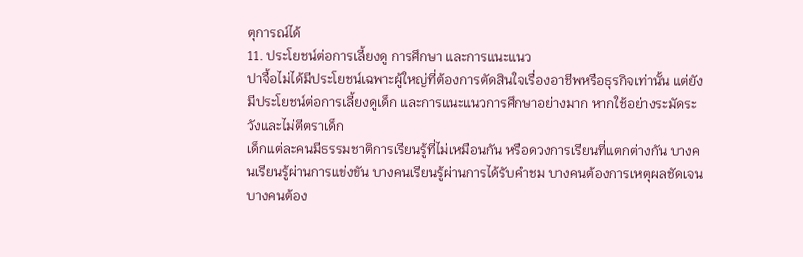ตุการณ์ได้
11. ประโยชน์ต่อการเลี้ยงดู การศึกษา และการแนะแนว
ปาจื้อไม่ได้มีประโยชน์เฉพาะผู้ใหญ่ที่ต้องการตัดสินใจเรื่องอาชีพหรือธุรกิจเท่านั้น แต่ยังมีประโยชน์ต่อการเลี้ยงดูเด็ก และการแนะแนวการศึกษาอย่างมาก หากใช้อย่างระมัดระวังและไม่ตีตราเด็ก
เด็กแต่ละคนมีธรรมชาติการเรียนรู้ที่ไม่เหมือนกัน หรือดวงการเรียนที่แตกต่างกัน บางคนเรียนรู้ผ่านการแข่งขัน บางคนเรียนรู้ผ่านการได้รับคำชม บางคนต้องการเหตุผลชัดเจน บางคนต้อง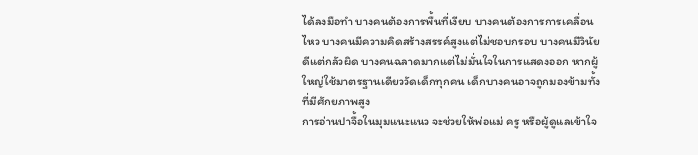ได้ลงมือทำ บางคนต้องการพื้นที่เงียบ บางคนต้องการการเคลื่อนไหว บางคนมีความคิดสร้างสรรค์สูงแต่ไม่ชอบกรอบ บางคนมีวินัยดีแต่กลัวผิด บางคนฉลาดมากแต่ไม่มั่นใจในการแสดงออก หากผู้ใหญ่ใช้มาตรฐานเดียววัดเด็กทุกคน เด็กบางคนอาจถูกมองข้ามทั้งที่มีศักยภาพสูง
การอ่านปาจื้อในมุมแนะแนว จะช่วยให้พ่อแม่ ครู หรือผู้ดูแลเข้าใจ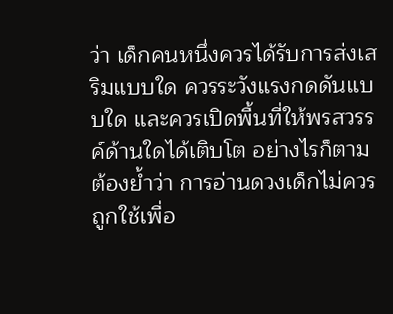ว่า เด็กคนหนึ่งควรได้รับการส่งเสริมแบบใด ควรระวังแรงกดดันแบบใด และควรเปิดพื้นที่ให้พรสวรรค์ด้านใดได้เติบโต อย่างไรก็ตาม ต้องย้ำว่า การอ่านดวงเด็กไม่ควรถูกใช้เพื่อ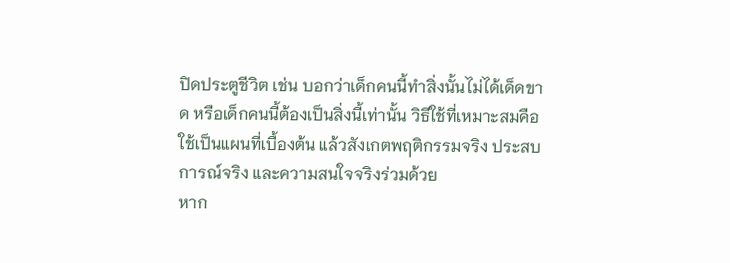ปิดประตูชีวิต เช่น บอกว่าเด็กคนนี้ทำสิ่งนั้นไม่ได้เด็ดขาด หรือเด็กคนนี้ต้องเป็นสิ่งนี้เท่านั้น วิธีใช้ที่เหมาะสมคือใช้เป็นแผนที่เบื้องต้น แล้วสังเกตพฤติกรรมจริง ประสบการณ์จริง และความสนใจจริงร่วมด้วย
หาก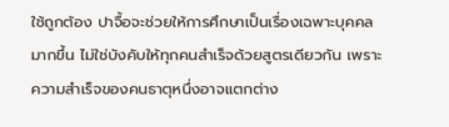ใช้ถูกต้อง ปาจื้อจะช่วยให้การศึกษาเป็นเรื่องเฉพาะบุคคลมากขึ้น ไม่ใช่บังคับให้ทุกคนสำเร็จด้วยสูตรเดียวกัน เพราะความสำเร็จของคนธาตุหนึ่งอาจแตกต่าง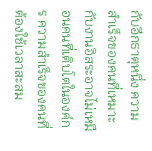กับอีกธาตุหนึ่ง ความสำเร็จของคนที่เหมาะกับงานอิสระอาจไม่เหมือนคนที่เติบโตในองค์กร ความสำเร็จของคนที่ต้องใช้เวลาสะสม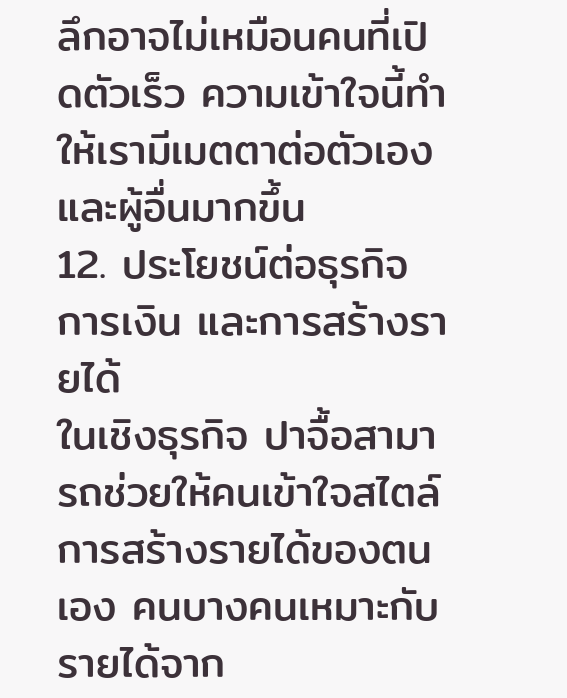ลึกอาจไม่เหมือนคนที่เปิดตัวเร็ว ความเข้าใจนี้ทำให้เรามีเมตตาต่อตัวเองและผู้อื่นมากขึ้น
12. ประโยชน์ต่อธุรกิจ การเงิน และการสร้างรายได้
ในเชิงธุรกิจ ปาจื้อสามารถช่วยให้คนเข้าใจสไตล์การสร้างรายได้ของตนเอง คนบางคนเหมาะกับรายได้จาก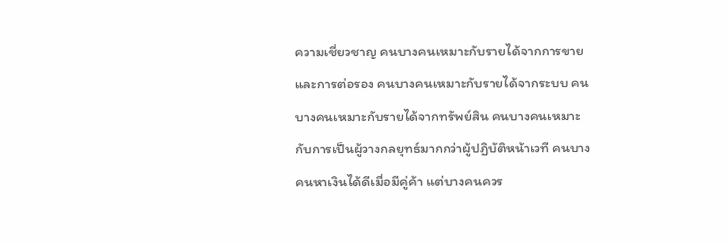ความเชี่ยวชาญ คนบางคนเหมาะกับรายได้จากการขายและการต่อรอง คนบางคนเหมาะกับรายได้จากระบบ คนบางคนเหมาะกับรายได้จากทรัพย์สิน คนบางคนเหมาะกับการเป็นผู้วางกลยุทธ์มากกว่าผู้ปฏิบัติหน้าเวที คนบางคนหาเงินได้ดีเมื่อมีคู่ค้า แต่บางคนควร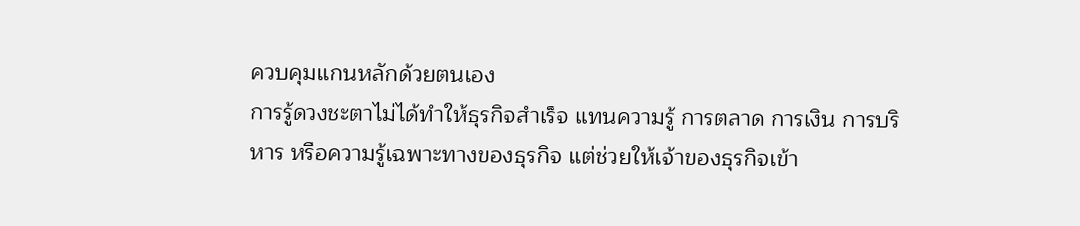ควบคุมแกนหลักด้วยตนเอง
การรู้ดวงชะตาไม่ได้ทำให้ธุรกิจสำเร็จ แทนความรู้ การตลาด การเงิน การบริหาร หรือความรู้เฉพาะทางของธุรกิจ แต่ช่วยให้เจ้าของธุรกิจเข้า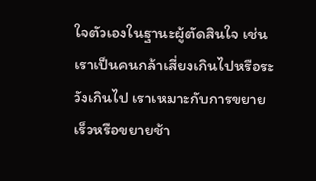ใจตัวเองในฐานะผู้ตัดสินใจ เช่น เราเป็นคนกล้าเสี่ยงเกินไปหรือระวังเกินไป เราเหมาะกับการขยายเร็วหรือขยายช้า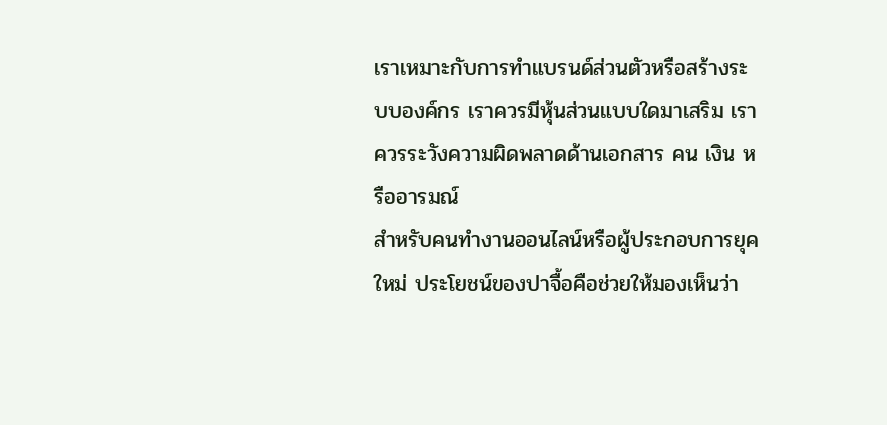เราเหมาะกับการทำแบรนด์ส่วนตัวหรือสร้างระบบองค์กร เราควรมีหุ้นส่วนแบบใดมาเสริม เราควรระวังความผิดพลาดด้านเอกสาร คน เงิน หรืออารมณ์
สำหรับคนทำงานออนไลน์หรือผู้ประกอบการยุคใหม่ ประโยชน์ของปาจื้อคือช่วยให้มองเห็นว่า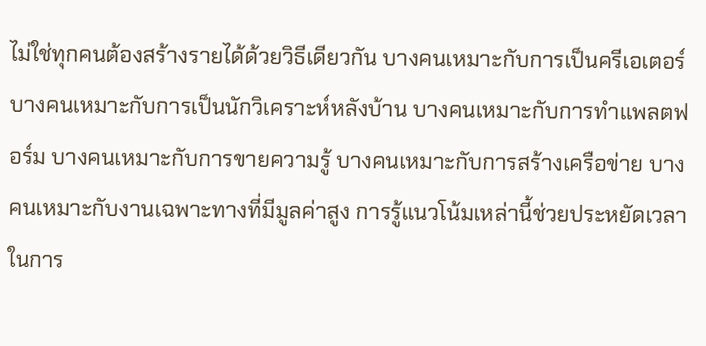ไม่ใช่ทุกคนต้องสร้างรายได้ด้วยวิธีเดียวกัน บางคนเหมาะกับการเป็นครีเอเตอร์ บางคนเหมาะกับการเป็นนักวิเคราะห์หลังบ้าน บางคนเหมาะกับการทำแพลตฟอร์ม บางคนเหมาะกับการขายความรู้ บางคนเหมาะกับการสร้างเครือข่าย บางคนเหมาะกับงานเฉพาะทางที่มีมูลค่าสูง การรู้แนวโน้มเหล่านี้ช่วยประหยัดเวลาในการ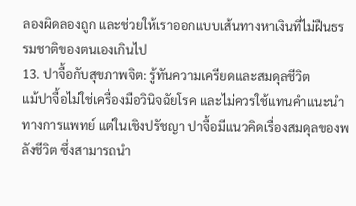ลองผิดลองถูก และช่วยให้เราออกแบบเส้นทางหาเงินที่ไม่ฝืนธรรมชาติของตนเองเกินไป
13. ปาจื้อกับสุขภาพจิต: รู้ทันความเครียดและสมดุลชีวิต
แม้ปาจื้อไม่ใช่เครื่องมือวินิจฉัยโรค และไม่ควรใช้แทนคำแนะนำทางการแพทย์ แต่ในเชิงปรัชญา ปาจื้อมีแนวคิดเรื่องสมดุลของพลังชีวิต ซึ่งสามารถนำ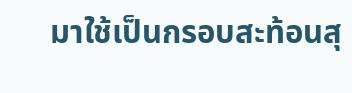มาใช้เป็นกรอบสะท้อนสุ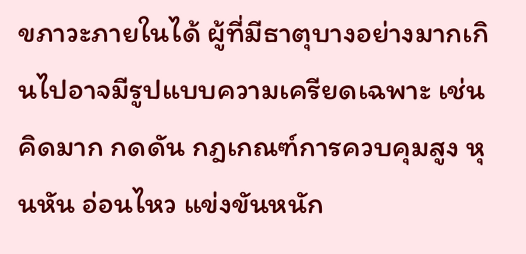ขภาวะภายในได้ ผู้ที่มีธาตุบางอย่างมากเกินไปอาจมีรูปแบบความเครียดเฉพาะ เช่น คิดมาก กดดัน กฎเกณฑ์การควบคุมสูง หุนหัน อ่อนไหว แข่งขันหนัก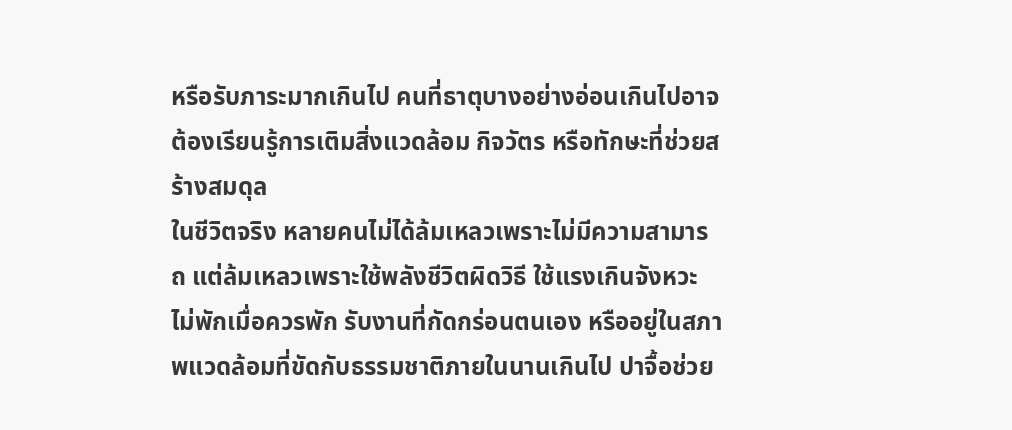หรือรับภาระมากเกินไป คนที่ธาตุบางอย่างอ่อนเกินไปอาจต้องเรียนรู้การเติมสิ่งแวดล้อม กิจวัตร หรือทักษะที่ช่วยสร้างสมดุล
ในชีวิตจริง หลายคนไม่ได้ล้มเหลวเพราะไม่มีความสามารถ แต่ล้มเหลวเพราะใช้พลังชีวิตผิดวิธี ใช้แรงเกินจังหวะ ไม่พักเมื่อควรพัก รับงานที่กัดกร่อนตนเอง หรืออยู่ในสภาพแวดล้อมที่ขัดกับธรรมชาติภายในนานเกินไป ปาจื้อช่วย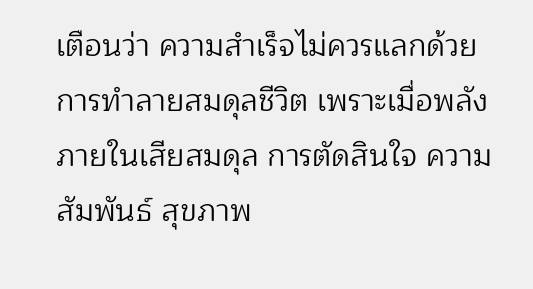เตือนว่า ความสำเร็จไม่ควรแลกด้วยการทำลายสมดุลชีวิต เพราะเมื่อพลังภายในเสียสมดุล การตัดสินใจ ความสัมพันธ์ สุขภาพ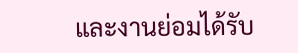และงานย่อมได้รับ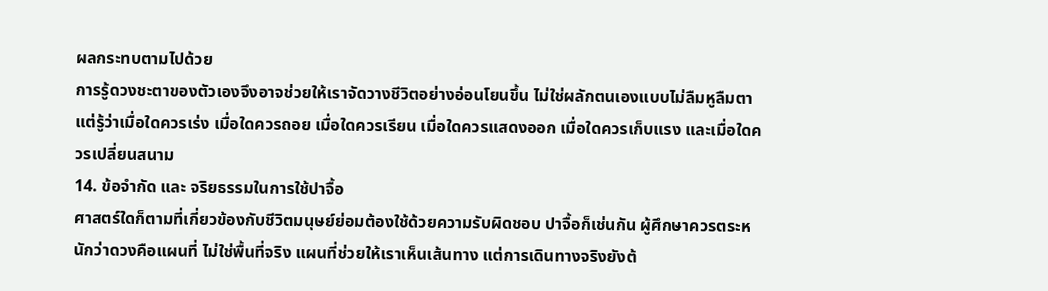ผลกระทบตามไปด้วย
การรู้ดวงชะตาของตัวเองจึงอาจช่วยให้เราจัดวางชีวิตอย่างอ่อนโยนขึ้น ไม่ใช่ผลักตนเองแบบไม่ลืมหูลืมตา แต่รู้ว่าเมื่อใดควรเร่ง เมื่อใดควรถอย เมื่อใดควรเรียน เมื่อใดควรแสดงออก เมื่อใดควรเก็บแรง และเมื่อใดควรเปลี่ยนสนาม
14. ข้อจำกัด และ จริยธรรมในการใช้ปาจื้อ
ศาสตร์ใดก็ตามที่เกี่ยวข้องกับชีวิตมนุษย์ย่อมต้องใช้ด้วยความรับผิดชอบ ปาจื้อก็เช่นกัน ผู้ศึกษาควรตระหนักว่าดวงคือแผนที่ ไม่ใช่พื้นที่จริง แผนที่ช่วยให้เราเห็นเส้นทาง แต่การเดินทางจริงยังต้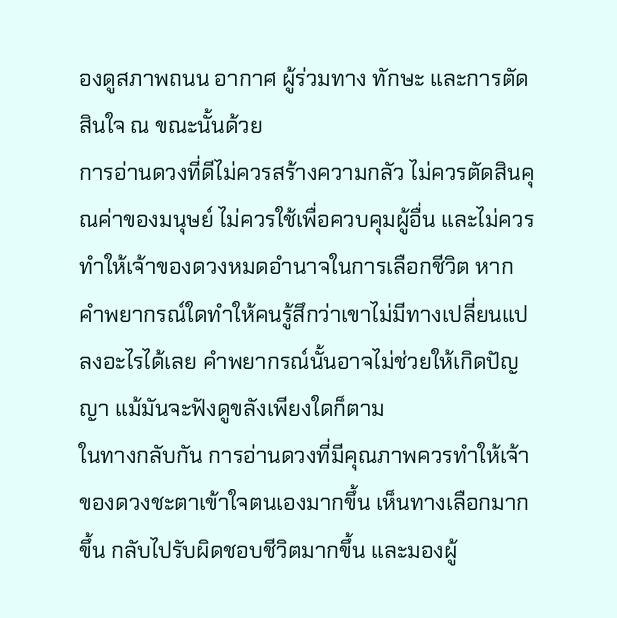องดูสภาพถนน อากาศ ผู้ร่วมทาง ทักษะ และการตัดสินใจ ณ ขณะนั้นด้วย
การอ่านดวงที่ดีไม่ควรสร้างความกลัว ไม่ควรตัดสินคุณค่าของมนุษย์ ไม่ควรใช้เพื่อควบคุมผู้อื่น และไม่ควรทำให้เจ้าของดวงหมดอำนาจในการเลือกชีวิต หากคำพยากรณ์ใดทำให้คนรู้สึกว่าเขาไม่มีทางเปลี่ยนแปลงอะไรได้เลย คำพยากรณ์นั้นอาจไม่ช่วยให้เกิดปัญญา แม้มันจะฟังดูขลังเพียงใดก็ตาม
ในทางกลับกัน การอ่านดวงที่มีคุณภาพควรทำให้เจ้าของดวงชะตาเข้าใจตนเองมากขึ้น เห็นทางเลือกมากขึ้น กลับไปรับผิดชอบชีวิตมากขึ้น และมองผู้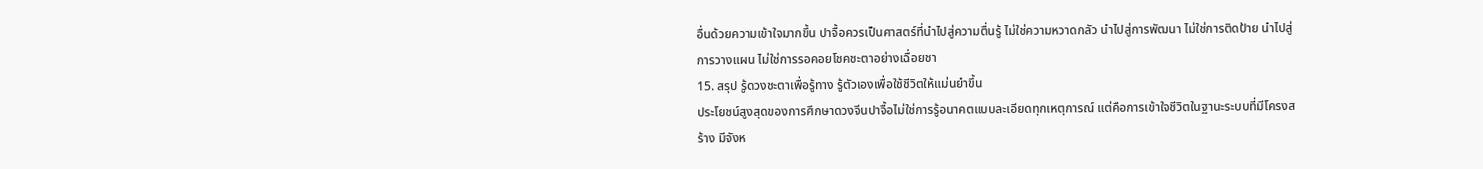อื่นด้วยความเข้าใจมากขึ้น ปาจื้อควรเป็นศาสตร์ที่นำไปสู่ความตื่นรู้ ไม่ใช่ความหวาดกลัว นำไปสู่การพัฒนา ไม่ใช่การติดป้าย นำไปสู่การวางแผน ไม่ใช่การรอคอยโชคชะตาอย่างเฉื่อยชา
15. สรุป รู้ดวงชะตาเพื่อรู้ทาง รู้ตัวเองเพื่อใช้ชีวิตให้แม่นยำขึ้น
ประโยชน์สูงสุดของการศึกษาดวงจีนปาจื้อไม่ใช่การรู้อนาคตแบบละเอียดทุกเหตุการณ์ แต่คือการเข้าใจชีวิตในฐานะระบบที่มีโครงสร้าง มีจังห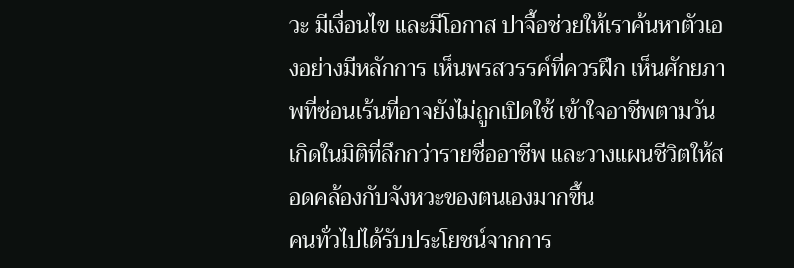วะ มีเงื่อนไข และมีโอกาส ปาจื้อช่วยให้เราค้นหาตัวเองอย่างมีหลักการ เห็นพรสวรรค์ที่ควรฝึก เห็นศักยภาพที่ซ่อนเร้นที่อาจยังไม่ถูกเปิดใช้ เข้าใจอาชีพตามวันเกิดในมิติที่ลึกกว่ารายชื่ออาชีพ และวางแผนชีวิตให้สอดคล้องกับจังหวะของตนเองมากขึ้น
คนทั่วไปได้รับประโยชน์จากการ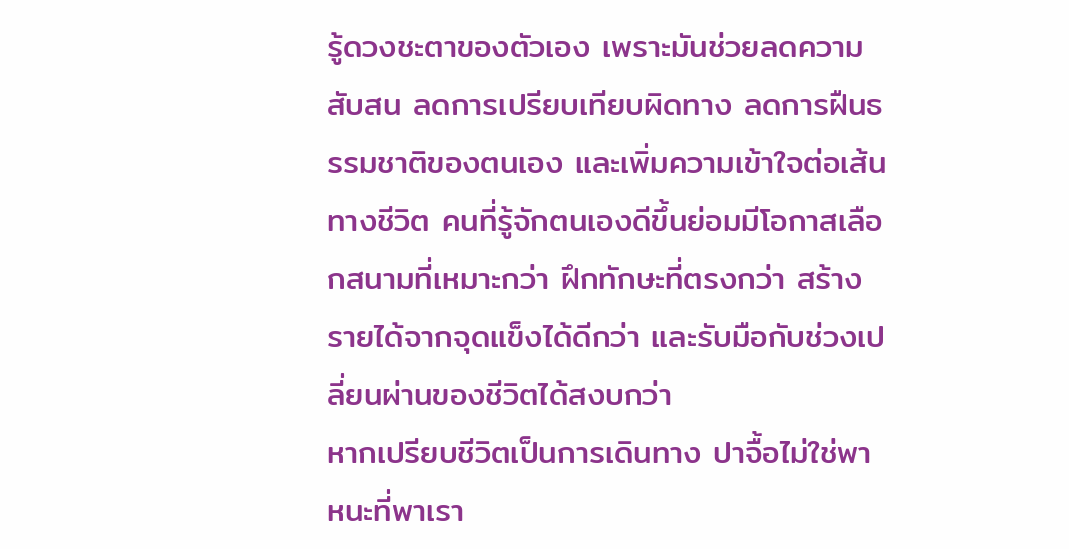รู้ดวงชะตาของตัวเอง เพราะมันช่วยลดความสับสน ลดการเปรียบเทียบผิดทาง ลดการฝืนธรรมชาติของตนเอง และเพิ่มความเข้าใจต่อเส้นทางชีวิต คนที่รู้จักตนเองดีขึ้นย่อมมีโอกาสเลือกสนามที่เหมาะกว่า ฝึกทักษะที่ตรงกว่า สร้างรายได้จากจุดแข็งได้ดีกว่า และรับมือกับช่วงเปลี่ยนผ่านของชีวิตได้สงบกว่า
หากเปรียบชีวิตเป็นการเดินทาง ปาจื้อไม่ใช่พาหนะที่พาเรา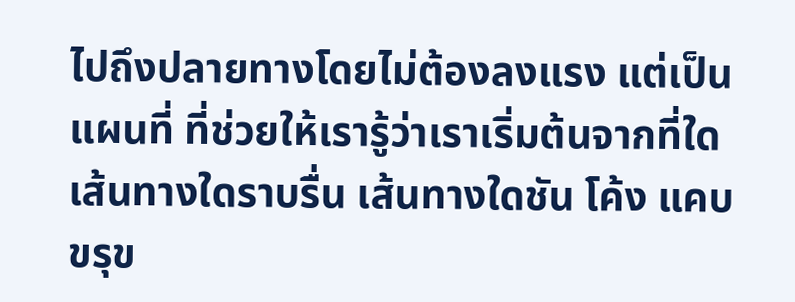ไปถึงปลายทางโดยไม่ต้องลงแรง แต่เป็นแผนที่ ที่ช่วยให้เรารู้ว่าเราเริ่มต้นจากที่ใด เส้นทางใดราบรื่น เส้นทางใดชัน โค้ง แคบ ขรุข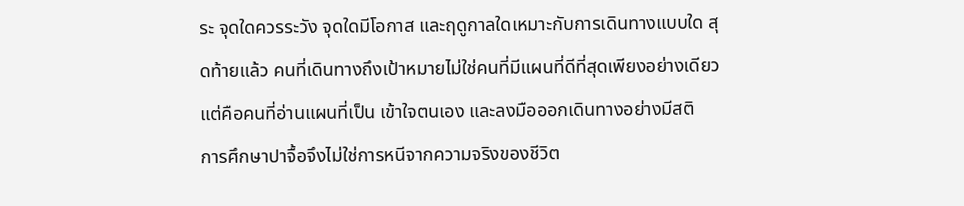ระ จุดใดควรระวัง จุดใดมีโอกาส และฤดูกาลใดเหมาะกับการเดินทางแบบใด สุดท้ายแล้ว คนที่เดินทางถึงเป้าหมายไม่ใช่คนที่มีแผนที่ดีที่สุดเพียงอย่างเดียว แต่คือคนที่อ่านแผนที่เป็น เข้าใจตนเอง และลงมือออกเดินทางอย่างมีสติ
การศึกษาปาจื้อจึงไม่ใช่การหนีจากความจริงของชีวิต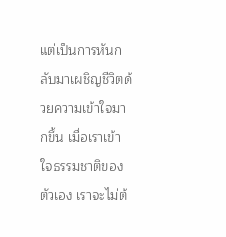แต่เป็นการหันกลับมาเผชิญชีวิตด้วยความเข้าใจมากขึ้น เมื่อเราเข้าใจธรรมชาติของตัวเอง เราจะไม่ต้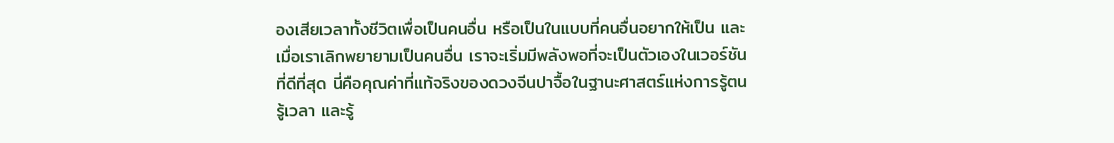องเสียเวลาทั้งชีวิตเพื่อเป็นคนอื่น หรือเป็นในแบบที่คนอื่นอยากให้เป็น และเมื่อเราเลิกพยายามเป็นคนอื่น เราจะเริ่มมีพลังพอที่จะเป็นตัวเองในเวอร์ชันที่ดีที่สุด นี่คือคุณค่าที่แท้จริงของดวงจีนปาจื้อในฐานะศาสตร์แห่งการรู้ตน รู้เวลา และรู้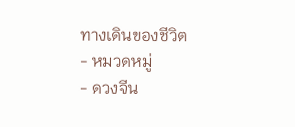ทางเดินของชีวิต
- หมวดหมู่
- ดวงจีน